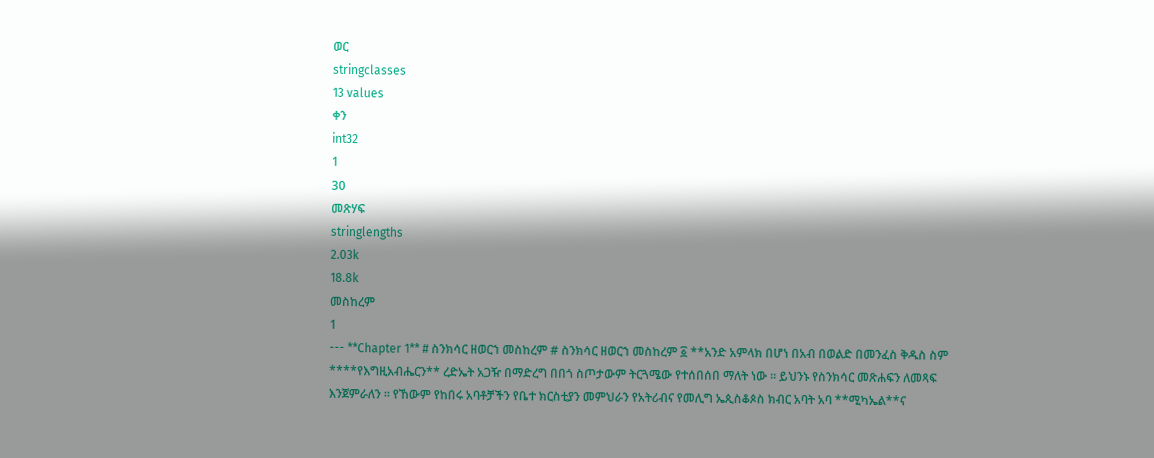ወር
stringclasses
13 values
ቀን
int32
1
30
መጽሃፍ
stringlengths
2.03k
18.8k
መስከረም
1
--- **Chapter 1** # ስንክሳር ዘወርኀ መስከረም # ስንክሳር ዘወርኀ መስከረም ፩ **አንድ አምላክ በሆነ በአብ በወልድ በመንፈስ ቅዱስ ስም ****የእግዚአብሔርን** ረድኤት አጋዥ በማድረግ በበጎ ስጦታውም ትርጓሜው የተሰበሰበ ማለት ነው ። ይህንኑ የስንክሳር መጽሐፍን ለመጻፍ እንጀምራለን ። የኸውም የከበሩ አባቶቻችን የቤተ ክርስቲያን መምህራን የአትሪብና የመሊግ ኤጲስቆጶስ ክብር አባት አባ **ሚካኤል**ና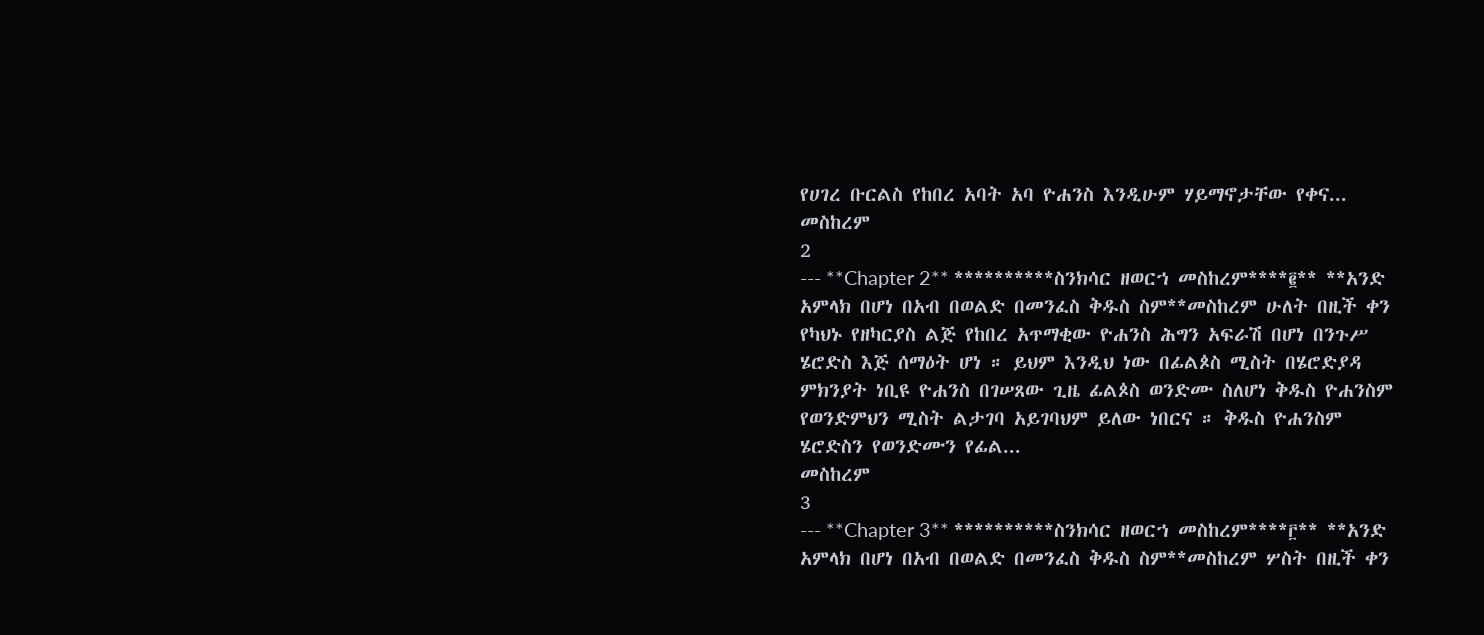የሀገረ ቡርልስ የከበረ አባት አባ ዮሐንስ እንዲሁም ሃይማኖታቸው የቀና...
መስከረም
2
--- **Chapter 2** **********ስንክሳር ዘወርኀ መስከረም****፪** **አንድ አምላክ በሆነ በአብ በወልድ በመንፈስ ቅዱስ ስም**መስከረም ሁለት በዚች ቀን የካህኑ የዘካርያስ ልጅ የከበረ አጥማቂው ዮሐንስ ሕግን አፍራሽ በሆነ በንጉሥ ሄሮድስ እጅ ሰማዕት ሆነ ። ይህም እንዲህ ነው በፊልጶስ ሚስት በሄሮድያዳ ምክንያት ነቢዩ ዮሐንስ በገሠጸው ጊዜ ፊልጶስ ወንድሙ ስለሆነ ቅዱስ ዮሐንስም የወንድምህን ሚስት ልታገባ አይገባህም ይለው ነበርና ። ቅዱስ ዮሐንስም ሄሮድስን የወንድሙን የፊል...
መስከረም
3
--- **Chapter 3** **********ስንክሳር ዘወርኀ መስከረም****፫** **አንድ አምላክ በሆነ በአብ በወልድ በመንፈስ ቅዱስ ስም**መስከረም ሦስት በዚች ቀን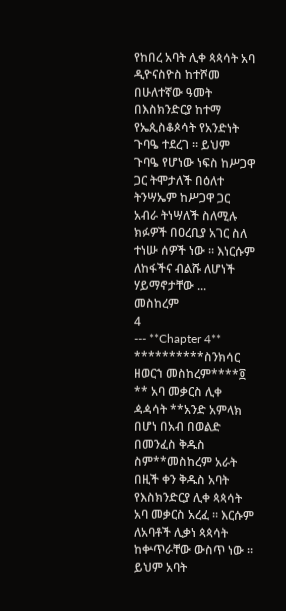የከበረ አባት ሊቀ ጳጳሳት አባ ዲዮናስዮስ ከተሾመ በሁለተኛው ዓመት በእስክንድርያ ከተማ የኤጲስቆጶሳት የአንድነት ጉባዔ ተደረገ ። ይህም ጉባዔ የሆነው ነፍስ ከሥጋዋ ጋር ትሞታለች በዕለተ ትንሣኤም ከሥጋዋ ጋር አብራ ትነሣለች ስለሚሉ ክፉዎች በዐረቢያ አገር ስለ ተነሡ ሰዎች ነው ። እነርሱም ለከፋችና ብልሹ ለሆነች ሃይማኖታቸው ...
መስከረም
4
--- **Chapter 4** **********ስንክሳር ዘወርኀ መስከረም****፬ ** አባ መቃርስ ሊቀ ዻዻሳት **አንድ አምላክ በሆነ በአብ በወልድ በመንፈስ ቅዱስ ስም**መስከረም አራት በዚች ቀን ቅዱስ አባት የእስክንድርያ ሊቀ ጳጳሳት አባ መቃርስ አረፈ ። እርሱም ለአባቶች ሊቃነ ጳጳሳት ከቍጥራቸው ውስጥ ነው ። ይህም አባት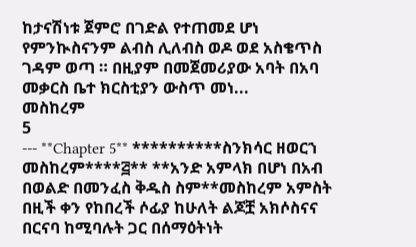ከታናሽነቱ ጀምሮ በገድል የተጠመደ ሆነ የምንኲስናንም ልብስ ሊለብስ ወዶ ወደ አስቄጥስ ገዳም ወጣ ። በዚያም በመጀመሪያው አባት በአባ መቃርስ ቤተ ክርስቲያን ውስጥ መነ...
መስከረም
5
--- **Chapter 5** **********ስንክሳር ዘወርኀ መስከረም****፭** **አንድ አምላክ በሆነ በአብ በወልድ በመንፈስ ቅዱስ ስም**መስከረም አምስት በዚች ቀን የከበረች ሶፊያ ከሁለት ልጆቿ አክሶስናና በርናባ ከሚባሉት ጋር በሰማዕትነት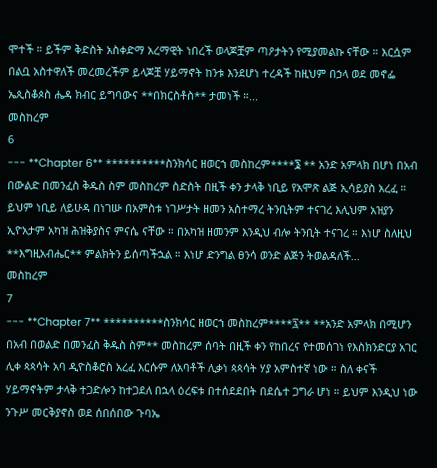ሞተች ። ይችም ቅድስት አስቀድማ አረማዊት ነበረች ወላጆቿም ጣዖታትን የሚያመልኩ ናቸው ። እርሷም በልቧ አስተዋለች መረመረችም ይላጆቿ ሃይማኖት ከንቱ እንደሆነ ተረዳች ከዚህም በኃላ ወደ መኖፌ ኤጲስቆጶስ ሔዳ ክብር ይግባውና **በክርስቶስ** ታመነች ።...
መስከረም
6
--- **Chapter 6** **********ስንክሳር ዘወርኀ መስከረም****፮ ** አንድ አምላክ በሆነ በአብ በውልድ በመንፈስ ቅዱስ ስም መስከረም ስድስት በዚች ቀን ታላቅ ነቢይ የአሞጽ ልጅ ኢሳይያስ አረፈ ። ይህም ነቢይ ለይሁዳ በነገሡ በአምስቱ ነገሥታት ዘመን አስተማረ ትንቢትም ተናገረ እሊህም አዝያን ኢዮአታም አካዝ ሕዝቅያስና ምናሴ ናቸው ። በአካዝ ዘመንም እንዲህ ብሎ ትንቢት ተናገረ ። እነሆ ስለዚህ **እግዚአብሔር** ምልክትን ይሰጣችኋል ። እነሆ ድንግል ፀንሳ ወንድ ልጅን ትወልዳለች...
መስከረም
7
--- **Chapter 7** **********ስንክሳር ዘወርኀ መስከረም****፯** **አንድ አምላክ በሚሆን በአብ በወልድ በመንፈስ ቅዱስ ስም** መስከረም ሰባት በዚች ቀን የከበረና የተመሰገነ የእስክንድርያ አገር ሊቀ ጳጳሳት አባ ዲዮስቆሮስ አረፈ እርሱም ለአባቶች ሊቃነ ጳጳሳት ሃያ አምስተኛ ነው ። ስለ ቀናች ሃይማኖትም ታላቅ ተጋድሎን ከተጋደለ በኋላ ዕረፍቱ በተሰደደበት በደሴተ ጋግራ ሆነ ። ይህም እንዲህ ነው ንጉሥ መርቅያኖስ ወደ ሰበሰበው ጉባኤ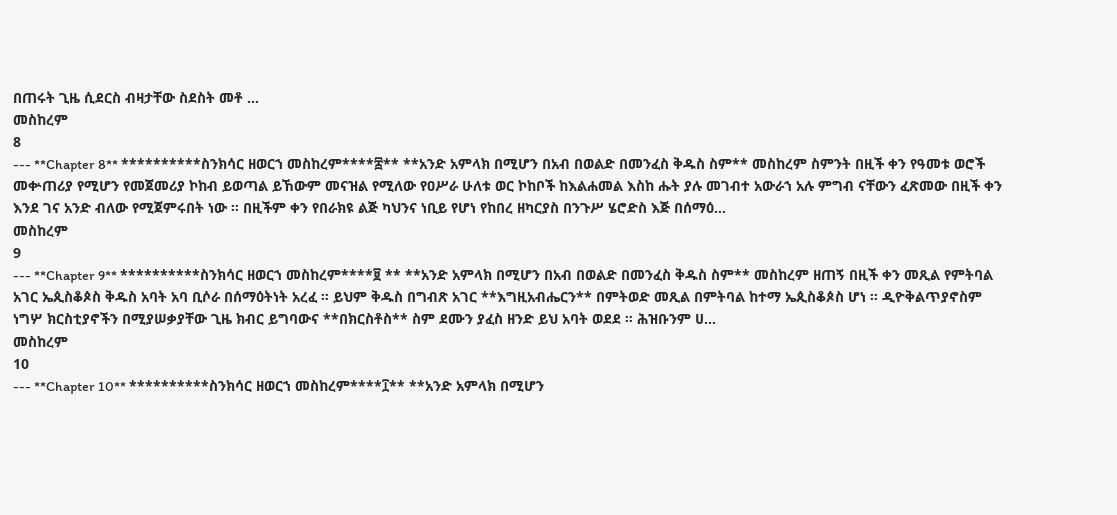በጠሩት ጊዜ ሲደርስ ብዛታቸው ስደስት መቶ ...
መስከረም
8
--- **Chapter 8** **********ስንክሳር ዘወርኀ መስከረም****፰** **አንድ አምላክ በሚሆን በአብ በወልድ በመንፈስ ቅዱስ ስም** መስከረም ስምንት በዚች ቀን የዓመቱ ወሮች መቍጠሪያ የሚሆን የመጀመሪያ ኮከብ ይወጣል ይኸውም መናዝል የሚለው የዐሥራ ሁለቱ ወር ኮከቦች ከእልሐመል እስከ ሑት ያሉ መገብተ አውራኀ አሉ ምግብ ናቸውን ፈጽመው በዚች ቀን እንደ ገና አንድ ብለው የሚጀምሩበት ነው ። በዚችም ቀን የበራክዩ ልጅ ካህንና ነቢይ የሆነ የከበረ ዘካርያስ በንጉሥ ሄሮድስ እጅ በሰማዕ...
መስከረም
9
--- **Chapter 9** **********ስንክሳር ዘወርኀ መስከረም****፱ ** **አንድ አምላክ በሚሆን በአብ በወልድ በመንፈስ ቅዱስ ስም** መስከረም ዘጠኝ በዚች ቀን መጺል የምትባል አገር ኤጲስቆጶስ ቅዱስ አባት አባ ቢሶራ በሰማዕትነት አረፈ ። ይህም ቅዱስ በግብጽ አገር **እግዚአብሔርን** በምትወድ መጺል በምትባል ከተማ ኤጲስቆጶስ ሆነ ። ዲዮቅልጥያኖስም ነግሦ ክርስቲያኖችን በሚያሠቃያቸው ጊዜ ክብር ይግባውና **በክርስቶስ** ስም ደሙን ያፈስ ዘንድ ይህ አባት ወደደ ። ሕዝቡንም ሀ...
መስከረም
10
--- **Chapter 10** **********ስንክሳር ዘወርኀ መስከረም****፲** **አንድ አምላክ በሚሆን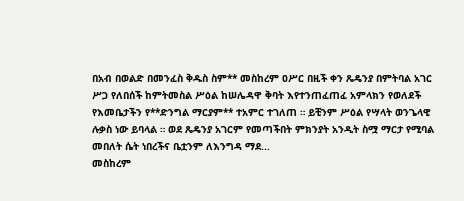በአብ በወልድ በመንፈስ ቅዱስ ስም** መስከረም ዐሥር በዚች ቀን ጼዴንያ በምትባል አገር ሥጋ የለበሰች ከምትመስል ሥዕል ከሠሌዳዋ ቅባት እየተንጠፈጠፈ አምላክን የወለደች የእመቤታችን የ**ድንግል ማርያም** ተአምር ተገለጠ ። ይቺንም ሥዕል የሣላት ወንጌላዊ ሉቃስ ነው ይባላል ። ወደ ጼዴንያ አገርም የመጣችበት ምክንያት አንዲት ስሟ ማርታ የሚባል መበለት ሴት ነበረችና ቤቷንም ለእንግዳ ማደ...
መስከረም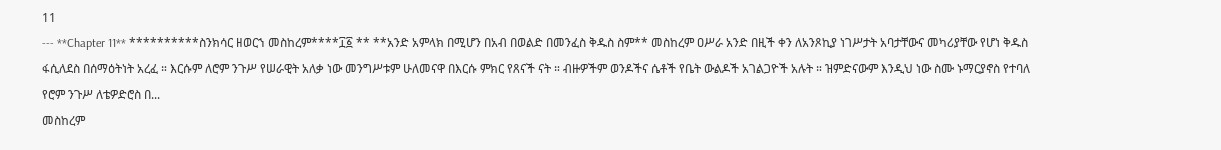11
--- **Chapter 11** **********ስንክሳር ዘወርኀ መስከረም****፲፩ ** **አንድ አምላክ በሚሆን በአብ በወልድ በመንፈስ ቅዱስ ስም** መስከረም ዐሥራ አንድ በዚች ቀን ለአንጾኪያ ነገሥታት አባታቸውና መካሪያቸው የሆነ ቅዱስ ፋሲለደስ በሰማዕትነት አረፈ ። እርሱም ለሮም ንጉሥ የሠራዊት አለቃ ነው መንግሥቱም ሁለመናዋ በእርሱ ምክር የጸናች ናት ። ብዙዎችም ወንዶችና ሴቶች የቤት ውልዶች አገልጋዮች አሉት ። ዝምድናውም እንዲህ ነው ስሙ ኑማርያኖስ የተባለ የሮም ንጉሥ ለቴዎድሮስ በ...
መስከረም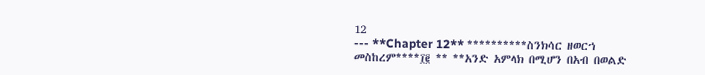12
--- **Chapter 12** **********ስንክሳር ዘወርኀ መስከረም****፲፪ ** **አንድ አምላክ በሚሆን በአብ በወልድ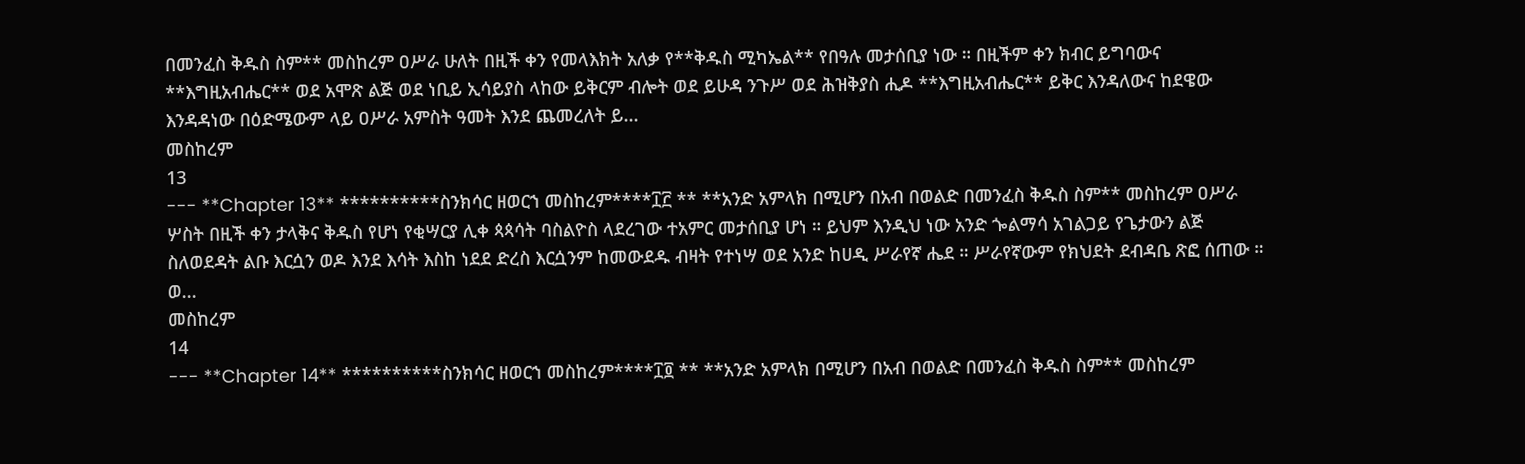በመንፈስ ቅዱስ ስም** መስከረም ዐሥራ ሁለት በዚች ቀን የመላእክት አለቃ የ**ቅዱስ ሚካኤል** የበዓሉ መታሰቢያ ነው ። በዚችም ቀን ክብር ይግባውና **እግዚአብሔር** ወደ አሞጽ ልጅ ወደ ነቢይ ኢሳይያስ ላከው ይቅርም ብሎት ወደ ይሁዳ ንጉሥ ወደ ሕዝቅያስ ሒዶ **እግዚአብሔር** ይቅር እንዳለውና ከደዌው እንዳዳነው በዕድሜውም ላይ ዐሥራ አምስት ዓመት እንደ ጨመረለት ይ...
መስከረም
13
--- **Chapter 13** **********ስንክሳር ዘወርኀ መስከረም****፲፫ ** **አንድ አምላክ በሚሆን በአብ በወልድ በመንፈስ ቅዱስ ስም** መስከረም ዐሥራ ሦስት በዚች ቀን ታላቅና ቅዱስ የሆነ የቂሣርያ ሊቀ ጳጳሳት ባስልዮስ ላደረገው ተአምር መታሰቢያ ሆነ ። ይህም እንዲህ ነው አንድ ጐልማሳ አገልጋይ የጌታውን ልጅ ስለወደዳት ልቡ እርሷን ወዶ እንደ እሳት እስከ ነደደ ድረስ እርሷንም ከመውደዱ ብዛት የተነሣ ወደ አንድ ከሀዲ ሥራየኛ ሔደ ። ሥራየኛውም የክህደት ደብዳቤ ጽፎ ሰጠው ። ወ...
መስከረም
14
--- **Chapter 14** **********ስንክሳር ዘወርኀ መስከረም****፲፬ ** **አንድ አምላክ በሚሆን በአብ በወልድ በመንፈስ ቅዱስ ስም** መስከረም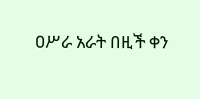ዐሥራ አራት በዚች ቀን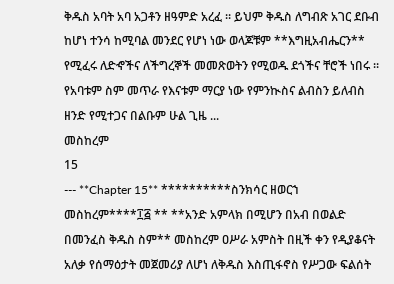ቅዱስ አባት አባ አጋቶን ዘዓምድ አረፈ ። ይህም ቅዱስ ለግብጽ አገር ደቡብ ከሆነ ተንሳ ከሚባል መንደር የሆነ ነው ወላጆቹም **እግዚአብሔርን** የሚፈሩ ለድኆችና ለችግረኞች መመጽወትን የሚወዱ ደጎችና ቸሮች ነበሩ ። የአባቱም ስም መጥራ የእናቱም ማርያ ነው የምንኲስና ልብስን ይለብስ ዘንድ የሚተጋና በልቡም ሁል ጊዜ ...
መስከረም
15
--- **Chapter 15** **********ስንክሳር ዘወርኀ መስከረም****፲፭ ** **አንድ አምላክ በሚሆን በአብ በወልድ በመንፈስ ቅዱስ ስም** መስከረም ዐሥራ አምስት በዚች ቀን የዲያቆናት አለቃ የሰማዕታት መጀመሪያ ለሆነ ለቅዱስ እስጢፋኖስ የሥጋው ፍልሰት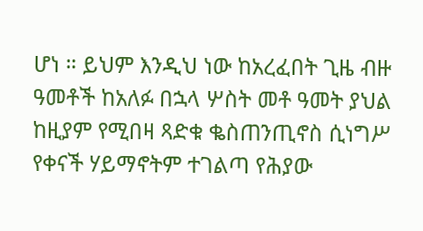ሆነ ። ይህም እንዲህ ነው ከአረፈበት ጊዜ ብዙ ዓመቶች ከአለፉ በኋላ ሦስት መቶ ዓመት ያህል ከዚያም የሚበዛ ጻድቁ ቈስጠንጢኖስ ሲነግሥ የቀናች ሃይማኖትም ተገልጣ የሕያው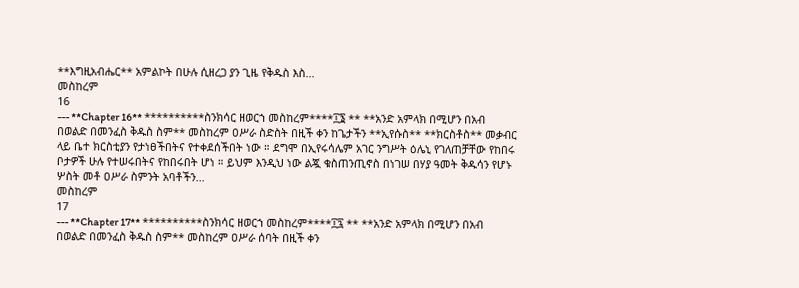**እግዚአብሔር** አምልኮት በሁሉ ሲዘረጋ ያን ጊዜ የቅዱስ እስ...
መስከረም
16
--- **Chapter 16** **********ስንክሳር ዘወርኀ መስከረም****፲፮ ** **አንድ አምላክ በሚሆን በአብ በወልድ በመንፈስ ቅዱስ ስም** መስከረም ዐሥራ ስድስት በዚች ቀን ከጌታችን **ኢየሱስ** **ክርስቶስ** መቃብር ላይ ቤተ ክርስቲያን የታነፀችበትና የተቀደሰችበት ነው ። ደግሞ በኢየሩሳሌም አገር ንግሥት ዕሌኒ የገለጠቻቸው የከበሩ ቦታዎች ሁሉ የተሠሩበትና የከበሩበት ሆነ ። ይህም እንዲህ ነው ልጇ ቁስጠንጢኖስ በነገሠ በሃያ ዓመት ቅዱሳን የሆኑ ሦስት መቶ ዐሥራ ስምንት አባቶችን...
መስከረም
17
--- **Chapter 17** **********ስንክሳር ዘወርኀ መስከረም****፲፯ ** **አንድ አምላክ በሚሆን በአብ በወልድ በመንፈስ ቅዱስ ስም** መስከረም ዐሥራ ሰባት በዚች ቀን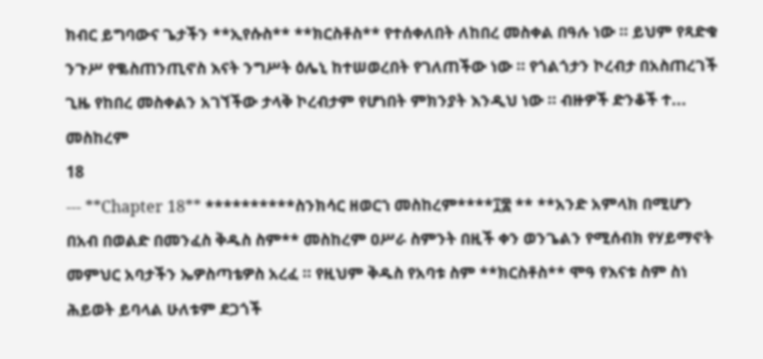ክብር ይግባውና ጌታችን **ኢየሱስ** **ክርስቶስ** የተሰቀለበት ለከበረ መስቀል በዓሉ ነው ። ይህም የጻድቁ ንጉሥ የቈስጠንጢኖስ እናት ንግሥት ዕሌኒ ከተሠወረበት የገለጠችው ነው ። የጎልጎታን ኮረብታ በአስጠረገች ጊዜ የከበረ መስቀልን አገኘችው ታላቅ ኮረብታም የሆነበት ምክንያት እንዲህ ነው ። ብዙዎች ድንቆች ተ...
መስከረም
18
--- **Chapter 18** **********ስንክሳር ዘወርኀ መስከረም****፲፰ ** **አንድ አምላክ በሚሆን በአብ በወልድ በመንፈስ ቅዱስ ስም** መስከረም ዐሥራ ስምንት በዚች ቀን ወንጌልን የሚሰብክ የሃይማኖት መምህር አባታችን ኤዎስጣቴዎስ አረፈ ። የዚህም ቅዱስ የአባቱ ስም **ክርስቶስ** ሞዓ የእናቱ ስም ስነ ሕይወት ይባላል ሁለቱም ደጋጎች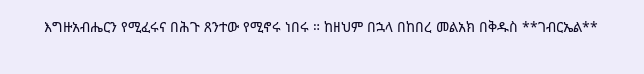እግዙአብሔርን የሚፈሩና በሕጉ ጸንተው የሚኖሩ ነበሩ ። ከዘህም በኋላ በከበረ መልአክ በቅዱስ **ገብርኤል**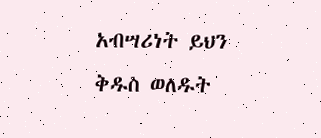አብሣሪነት ይህን ቅዱስ ወለዱት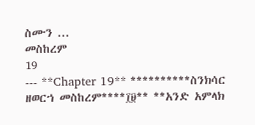ስሙን ...
መስከረም
19
--- **Chapter 19** **********ስንክሳር ዘወርኀ መስከረም****፲፱** **አንድ አምላክ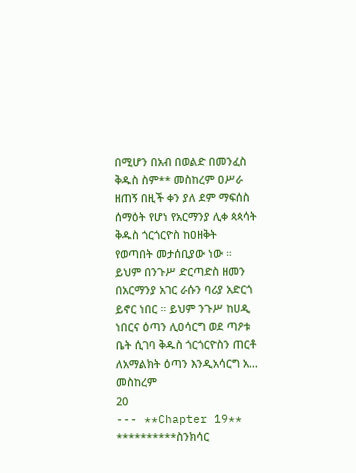በሚሆን በአብ በወልድ በመንፈስ ቅዱስ ስም** መስከረም ዐሥራ ዘጠኝ በዚች ቀን ያለ ደም ማፍሰስ ሰማዕት የሆነ የአርማንያ ሊቀ ጳጳሳት ቅዱስ ጎርጎርዮስ ከዐዘቅት የወጣበት መታሰቢያው ነው ። ይህም በንጉሥ ድርጣድስ ዘመን በአርማንያ አገር ራሱን ባሪያ አድርጎ ይኖር ነበር ። ይህም ንጉሥ ከሀዲ ነበርና ዕጣን ሊዐሳርግ ወደ ጣዖቱ ቤት ሲገባ ቅዱስ ጎርጎርዮስን ጠርቶ ለአማልክት ዕጣን እንዲአሳርግ አ...
መስከረም
20
--- **Chapter 19** **********ስንክሳር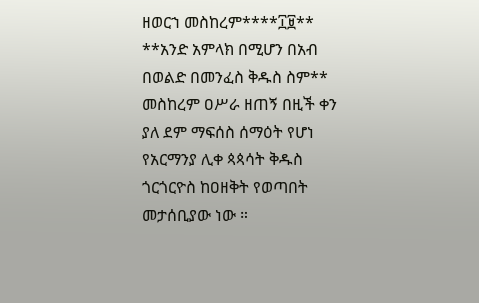ዘወርኀ መስከረም****፲፱** **አንድ አምላክ በሚሆን በአብ በወልድ በመንፈስ ቅዱስ ስም** መስከረም ዐሥራ ዘጠኝ በዚች ቀን ያለ ደም ማፍሰስ ሰማዕት የሆነ የአርማንያ ሊቀ ጳጳሳት ቅዱስ ጎርጎርዮስ ከዐዘቅት የወጣበት መታሰቢያው ነው ።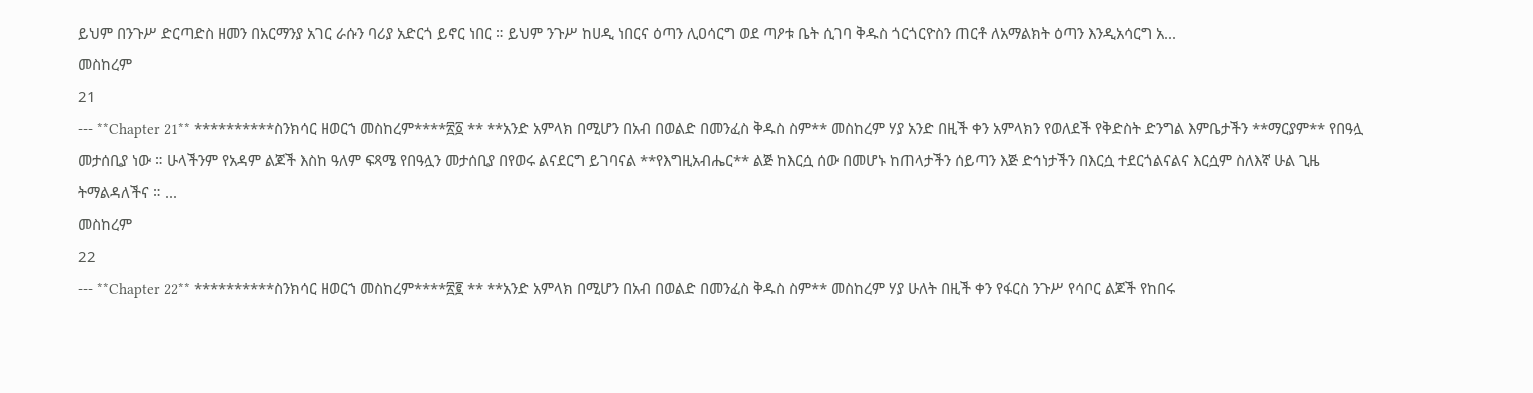ይህም በንጉሥ ድርጣድስ ዘመን በአርማንያ አገር ራሱን ባሪያ አድርጎ ይኖር ነበር ። ይህም ንጉሥ ከሀዲ ነበርና ዕጣን ሊዐሳርግ ወደ ጣዖቱ ቤት ሲገባ ቅዱስ ጎርጎርዮስን ጠርቶ ለአማልክት ዕጣን እንዲአሳርግ አ...
መስከረም
21
--- **Chapter 21** **********ስንክሳር ዘወርኀ መስከረም****፳፩ ** **አንድ አምላክ በሚሆን በአብ በወልድ በመንፈስ ቅዱስ ስም** መስከረም ሃያ አንድ በዚች ቀን አምላክን የወለደች የቅድስት ድንግል እምቤታችን **ማርያም** የበዓሏ መታሰቢያ ነው ። ሁላችንም የአዳም ልጆች እስከ ዓለም ፍጻሜ የበዓሏን መታሰቢያ በየወሩ ልናደርግ ይገባናል **የእግዚአብሔር** ልጅ ከእርሷ ሰው በመሆኑ ከጠላታችን ሰይጣን እጅ ድኅነታችን በእርሷ ተደርጎልናልና እርሷም ስለእኛ ሁል ጊዜ ትማልዳለችና ። ...
መስከረም
22
--- **Chapter 22** **********ስንክሳር ዘወርኀ መስከረም****፳፪ ** **አንድ አምላክ በሚሆን በአብ በወልድ በመንፈስ ቅዱስ ስም** መስከረም ሃያ ሁለት በዚች ቀን የፋርስ ንጉሥ የሳቦር ልጆች የከበሩ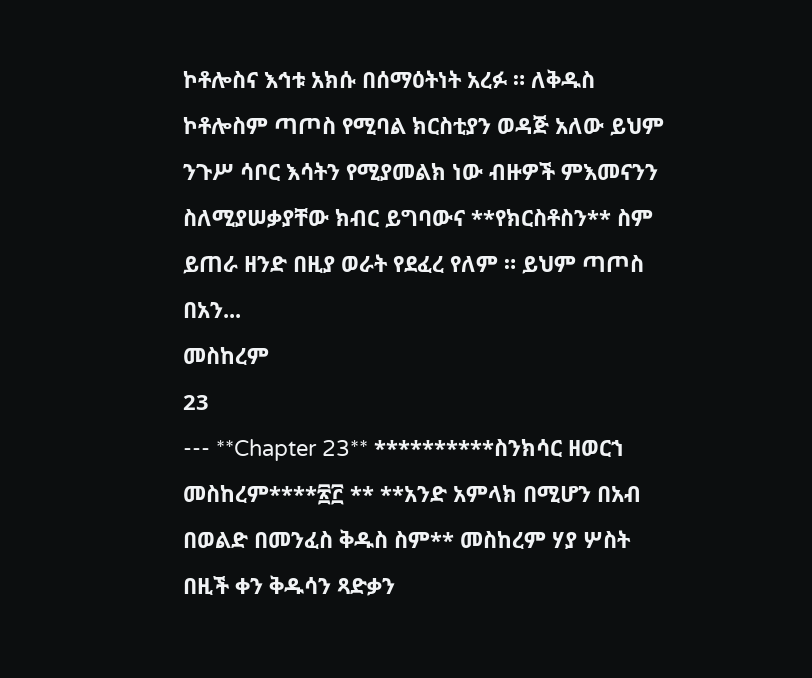ኮቶሎስና እኅቱ አክሱ በሰማዕትነት አረፉ ። ለቅዱስ ኮቶሎስም ጣጦስ የሚባል ክርስቲያን ወዳጅ አለው ይህም ንጉሥ ሳቦር እሳትን የሚያመልክ ነው ብዙዎች ምእመናንን ስለሚያሠቃያቸው ክብር ይግባውና **የክርስቶስን** ስም ይጠራ ዘንድ በዚያ ወራት የደፈረ የለም ። ይህም ጣጦስ በአን...
መስከረም
23
--- **Chapter 23** **********ስንክሳር ዘወርኀ መስከረም****፳፫ ** **አንድ አምላክ በሚሆን በአብ በወልድ በመንፈስ ቅዱስ ስም** መስከረም ሃያ ሦስት በዚች ቀን ቅዱሳን ጻድቃን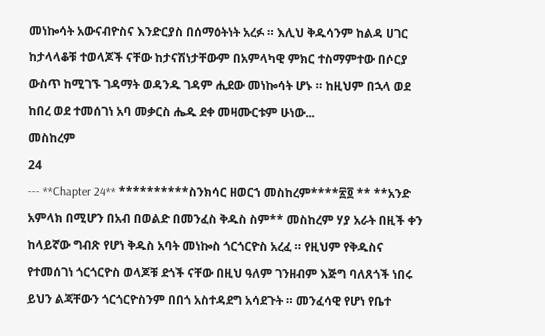መነኰሳት አውናብዮስና እንድርያስ በሰማዕትነት አረፉ ። እሊህ ቅዱሳንም ከልዳ ሀገር ከታላላቆቹ ተወላጆች ናቸው ከታናሽነታቸውም በአምላካዊ ምክር ተስማምተው በሶርያ ውስጥ ከሚገኙ ገዳማት ወዳንዱ ገዳም ሒደው መነኰሳት ሆኑ ። ከዚህም በኋላ ወደ ከበረ ወደ ተመሰገነ አባ መቃርስ ሔዱ ደቀ መዛሙርቱም ሁነው...
መስከረም
24
--- **Chapter 24** **********ስንክሳር ዘወርኀ መስከረም****፳፬ ** **አንድ አምላክ በሚሆን በአብ በወልድ በመንፈስ ቅዱስ ስም** መስከረም ሃያ አራት በዚች ቀን ከላይኛው ግብጽ የሆነ ቅዱስ አባት መነኰስ ጎርጎርዮስ አረፈ ። የዚህም የቅዱስና የተመሰገነ ጎርጎርዮስ ወላጆቹ ደጎች ናቸው በዚህ ዓለም ገንዘብም እጅግ ባለጸጎች ነበሩ ይህን ልጃቸውን ጎርጎርዮስንም በበጎ አስተዳደግ አሳደጉት ። መንፈሳዊ የሆነ የቤተ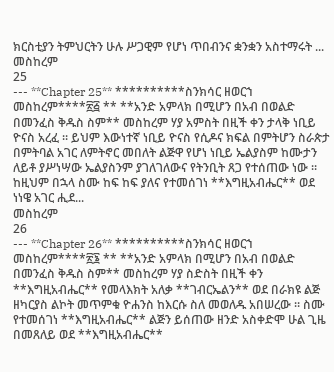ክርስቲያን ትምህርትን ሁሉ ሥጋዊም የሆነ ጥበብንና ቋንቋን አስተማሩት ...
መስከረም
25
--- **Chapter 25** **********ስንክሳር ዘወርኀ መስከረም****፳፭ ** **አንድ አምላክ በሚሆን በአብ በወልድ በመንፈስ ቅዱስ ስም** መስከረም ሃያ አምስት በዚች ቀን ታላቅ ነቢይ ዮናስ አረፈ ። ይህም እውነተኛ ነቢይ ዮናስ የሲዶና ክፍል በምትሆን ስራጵታ በምትባል አገር ለምትኖር መበለት ልጅዋ የሆነ ነቢይ ኤልያስም ከሙታን ለይቶ ያሥነሣው ኤልያስንም ያገለገለውና የትንቢት ጸጋ የተሰጠው ነው ። ከዚህም በኋላ ስሙ ከፍ ከፍ ያለና የተመሰገነ **እግዚአብሔር** ወደ ነነዌ አገር ሒደ...
መስከረም
26
--- **Chapter 26** **********ስንክሳር ዘወርኀ መስከረም****፳፮ ** **አንድ አምላክ በሚሆን በአብ በወልድ በመንፈስ ቅዱስ ስም** መስከረም ሃያ ስድስት በዚች ቀን **እግዚአብሔር** የመላእክት አለቃ **ገብርኤልን** ወደ በራክዩ ልጅ ዘካርያስ ልኮት መጥምቁ ዮሐንስ ከእርሱ ስለ መወለዱ አበሠረው ። ስሙ የተመሰገነ **እግዚአብሔር** ልጅን ይሰጠው ዘንድ አስቀድሞ ሁል ጊዜ በመጸለይ ወደ **እግዚአብሔር**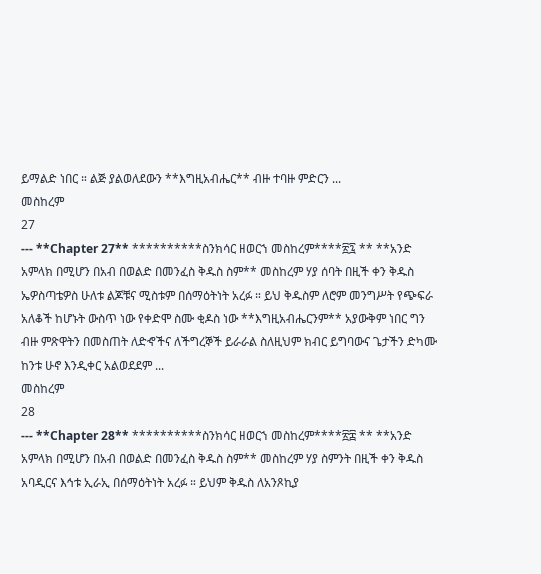ይማልድ ነበር ። ልጅ ያልወለደውን **እግዚአብሔር** ብዙ ተባዙ ምድርን ...
መስከረም
27
--- **Chapter 27** **********ስንክሳር ዘወርኀ መስከረም****፳፯ ** **አንድ አምላክ በሚሆን በአብ በወልድ በመንፈስ ቅዱስ ስም** መስከረም ሃያ ሰባት በዚች ቀን ቅዱስ ኤዎስጣቴዎስ ሁለቱ ልጆቹና ሚስቱም በሰማዕትነት አረፉ ። ይህ ቅዱስም ለሮም መንግሥት የጭፍራ አለቆች ከሆኑት ውስጥ ነው የቀድሞ ስሙ ቂዶስ ነው **እግዚአብሔርንም** አያውቅም ነበር ግን ብዙ ምጽዋትን በመስጠት ለድኆችና ለችግረኞች ይራራል ስለዚህም ክብር ይግባውና ጌታችን ድካሙ ከንቱ ሁኖ እንዲቀር አልወደደም ...
መስከረም
28
--- **Chapter 28** **********ስንክሳር ዘወርኀ መስከረም****፳፰ ** **አንድ አምላክ በሚሆን በአብ በወልድ በመንፈስ ቅዱስ ስም** መስከረም ሃያ ስምንት በዚች ቀን ቅዱስ አባዲርና እኅቱ ኢራኢ በሰማዕትነት አረፉ ። ይህም ቅዱስ ለአንጾኪያ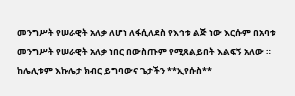መንግሥት የሠራዊት አለቃ ለሆነ ለፋሲለደስ የእኅቱ ልጅ ነው እርሱም በአባቱ መንግሥት የሠራዊት አለቃ ነበር በውስጡም የሚጸልይበት እልፍኝ አለው ። ከሌሊቱም እኩሌታ ክብር ይግባውና ጌታችን **ኢየሱስ**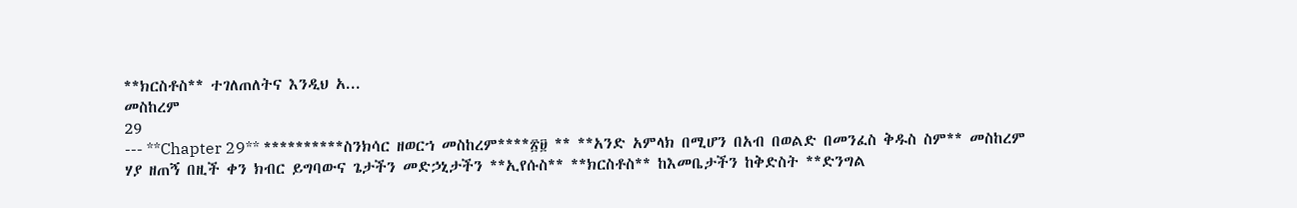**ክርስቶስ** ተገለጠለትና እንዲህ አ...
መስከረም
29
--- **Chapter 29** **********ስንክሳር ዘወርኀ መስከረም****፳፱ ** **አንድ አምላክ በሚሆን በአብ በወልድ በመንፈስ ቅዱስ ስም** መስከረም ሃያ ዘጠኝ በዚች ቀን ክብር ይግባውና ጌታችን መድኃኒታችን **ኢየሱስ** **ክርስቶስ** ከእመቤታችን ከቅድስት **ድንግል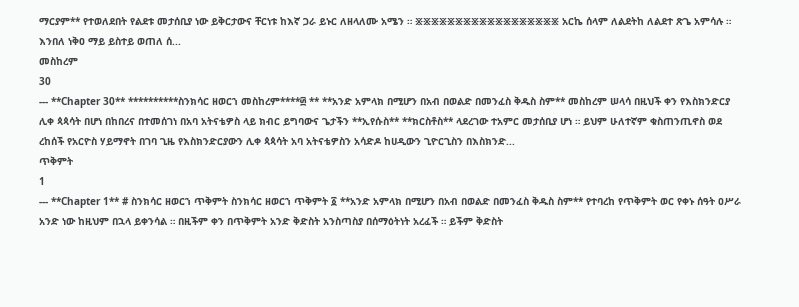ማርያም** የተወለደበት የልደቱ መታሰቢያ ነው ይቅርታውና ቸርነቱ ከእኛ ጋራ ይኑር ለዘላለሙ አሜን ። ፠፠፠፠፠፠፠፠፠፠፠፠፠፠፠፠፠፠ አርኬ ሰላም ለልደትከ ለልደተ ጽጌ አምሳሉ ። እንበለ ነቅዐ ማይ ይስተይ ወጠለ ሰ...
መስከረም
30
--- **Chapter 30** **********ስንክሳር ዘወርኀ መስከረም****፴ ** **አንድ አምላክ በሚሆን በአብ በወልድ በመንፈስ ቅዱስ ስም** መስከረም ሠላሳ በዚህች ቀን የእስክንድርያ ሊቀ ጳጳሳት በሆነ በከበረና በተመሰገነ በአባ አትናቴዎስ ላይ ክብር ይግባውና ጌታችን **ኢየሱስ** **ክርስቶስ** ላደረገው ተአምር መታሰቢያ ሆነ ። ይህም ሁለተኛም ቁስጠንጢኖስ ወደ ረከሰች የአርዮስ ሃይማኖት በገባ ጊዜ የእስክንድርያውን ሊቀ ጳጳሳት አባ አትናቴዎስን አሳድዶ ከሀዲውን ጊዮርጊስን በእስክንድ...
ጥቅምት
1
--- **Chapter 1** # ስንክሳር ዘወርኀ ጥቅምት ስንክሳር ዘወርኀ ጥቅምት ፩ **አንድ አምላክ በሚሆን በአብ በወልድ በመንፈስ ቅዱስ ስም** የተባረከ የጥቅምት ወር የቀኑ ሰዓት ዐሥራ አንድ ነው ከዚህም በኋላ ይቀንሳል ። በዚችም ቀን በጥቅምት አንድ ቅድስት አንስጣስያ በሰማዕትነት አረፈች ። ይችም ቅድስት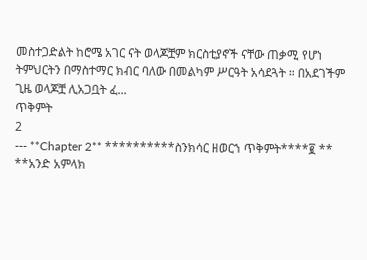መስተጋድልት ከሮሜ አገር ናት ወላጆቿም ክርስቲያኖች ናቸው ጠቃሚ የሆነ ትምህርትን በማስተማር ክብር ባለው በመልካም ሥርዓት አሳደጓት ። በአደገችም ጊዜ ወላጆቿ ሊአጋቧት ፈ...
ጥቅምት
2
--- **Chapter 2** **********ስንክሳር ዘወርኀ ጥቅምት****፪ ** **አንድ አምላክ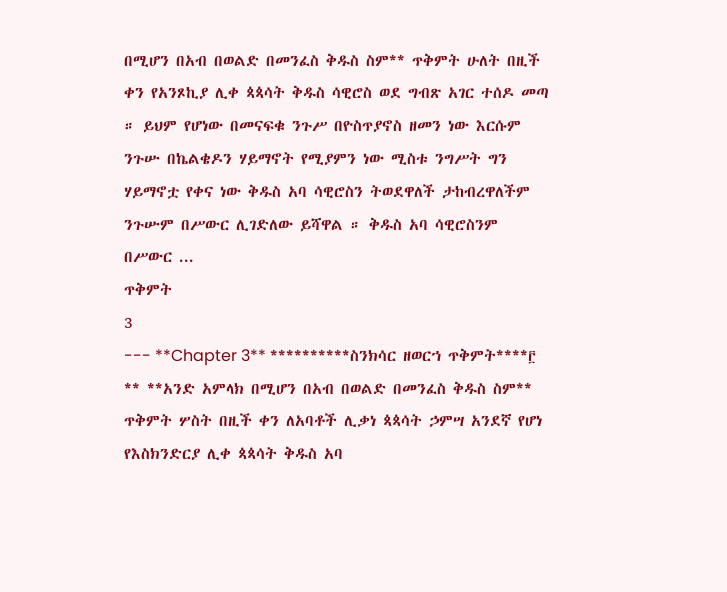በሚሆን በአብ በወልድ በመንፈስ ቅዱስ ስም** ጥቅምት ሁለት በዚች ቀን የአንጾኪያ ሊቀ ጳጳሳት ቅዱስ ሳዊሮስ ወደ ግብጽ አገር ተሰዶ መጣ ። ይህም የሆነው በመናፍቁ ንጉሥ በዮስጥያኖስ ዘመን ነው እርሱም ንጉሡ በኬልቄዶን ሃይማኖት የሚያምን ነው ሚስቱ ንግሥት ግን ሃይማኖቷ የቀና ነው ቅዱስ አባ ሳዊሮስን ትወደዋለች ታከብረዋለችም ንጉሡም በሥውር ሊገድለው ይሻዋል ። ቅዱስ አባ ሳዊሮስንም በሥውር ...
ጥቅምት
3
--- **Chapter 3** **********ስንክሳር ዘወርኀ ጥቅምት****፫ ** **አንድ አምላክ በሚሆን በአብ በወልድ በመንፈስ ቅዱስ ስም** ጥቅምት ሦስት በዚች ቀን ለአባቶች ሊቃነ ጳጳሳት ኃምሣ አንደኛ የሆነ የእስክንድርያ ሊቀ ጳጳሳት ቅዱስ አባ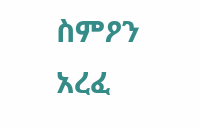ስምዖን አረፈ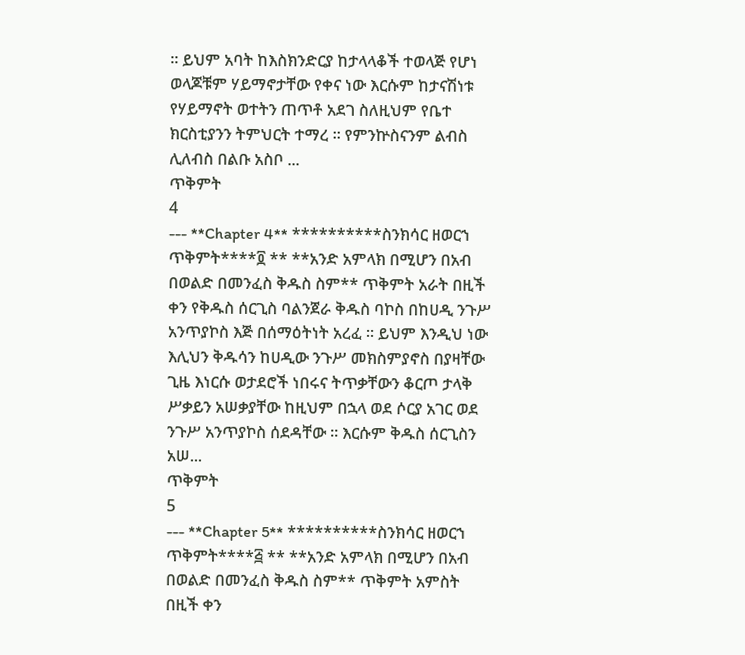። ይህም አባት ከእስክንድርያ ከታላላቆች ተወላጅ የሆነ ወላጆቹም ሃይማኖታቸው የቀና ነው እርሱም ከታናሽነቱ የሃይማኖት ወተትን ጠጥቶ አደገ ስለዚህም የቤተ ክርስቲያንን ትምህርት ተማረ ። የምንኵስናንም ልብስ ሊለብስ በልቡ አስቦ ...
ጥቅምት
4
--- **Chapter 4** **********ስንክሳር ዘወርኀ ጥቅምት****፬ ** **አንድ አምላክ በሚሆን በአብ በወልድ በመንፈስ ቅዱስ ስም** ጥቅምት አራት በዚች ቀን የቅዱስ ሰርጊስ ባልንጀራ ቅዱስ ባኮስ በከሀዲ ንጉሥ አንጥያኮስ እጅ በሰማዕትነት አረፈ ። ይህም እንዲህ ነው እሊህን ቅዱሳን ከሀዲው ንጉሥ መክስምያኖስ በያዛቸው ጊዜ እነርሱ ወታደሮች ነበሩና ትጥቃቸውን ቆርጦ ታላቅ ሥቃይን አሠቃያቸው ከዚህም በኋላ ወደ ሶርያ አገር ወደ ንጉሥ አንጥያኮስ ሰደዳቸው ። እርሱም ቅዱስ ሰርጊስን አሠ...
ጥቅምት
5
--- **Chapter 5** **********ስንክሳር ዘወርኀ ጥቅምት****፭ ** **አንድ አምላክ በሚሆን በአብ በወልድ በመንፈስ ቅዱስ ስም** ጥቅምት አምስት በዚች ቀን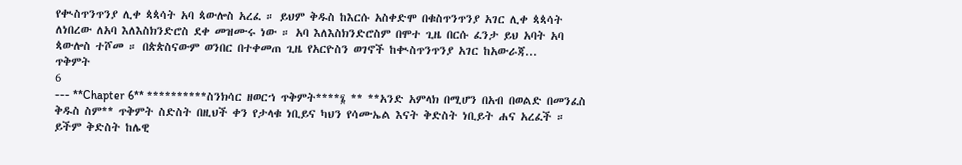የቊስጥንጥንያ ሊቀ ጳጳሳት አባ ጳውሎስ አረፈ ። ይህም ቅዱስ ከእርሱ አስቀድሞ በቁስጥንጥንያ አገር ሊቀ ጳጳሳት ለነበረው ለአባ እለእስክንድሮስ ደቀ መዝሙሩ ነው ። አባ እለእስክንድሮስም በሞተ ጊዜ በርሱ ፈንታ ይህ አባት አባ ጳውሎስ ተሾመ ። በጵጵስናውም ወንበር በተቀመጠ ጊዜ የአርዮስን ወገኖች ከቊስጥንጥንያ አገር ከአውራጃ...
ጥቅምት
6
--- **Chapter 6** **********ስንክሳር ዘወርኀ ጥቅምት****፮ ** **አንድ አምላክ በሚሆን በአብ በወልድ በመንፈስ ቅዱስ ስም** ጥቅምት ስድስት በዚህች ቀን የታላቁ ነቢይና ካህን የሳሙኤል እናት ቅድስት ነቢይት ሐና አረፈች ። ይችም ቅድስት ከሌዊ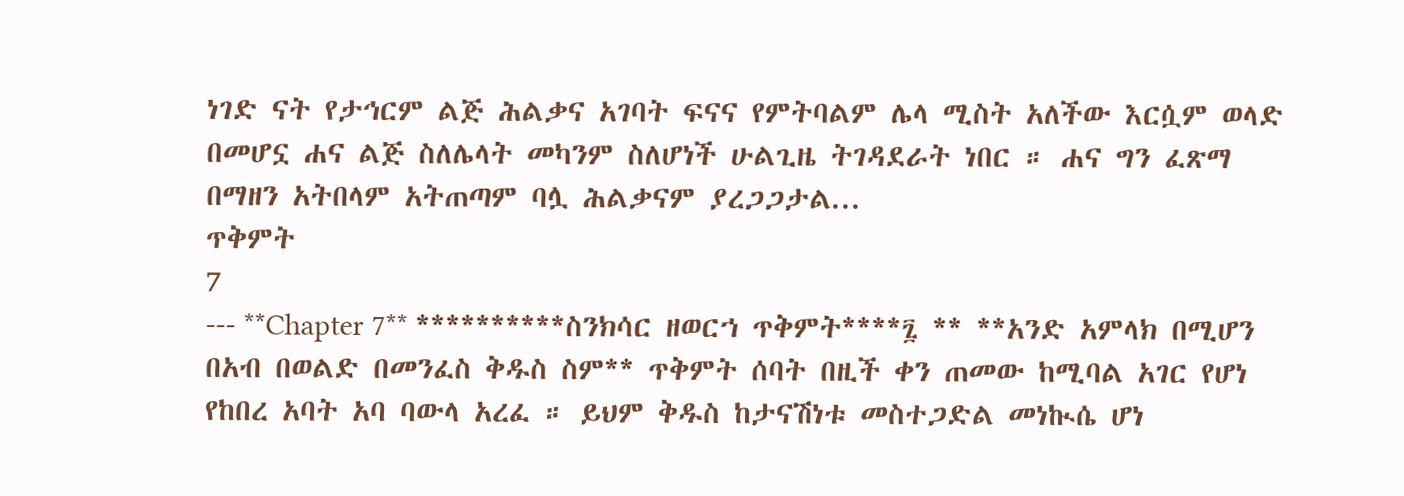ነገድ ናት የታኅርም ልጅ ሕልቃና አገባት ፍናና የምትባልም ሌላ ሚስት አለችው እርሷም ወላድ በመሆኗ ሐና ልጅ ስለሌላት መካንም ስለሆነች ሁልጊዜ ትገዳደራት ነበር ። ሐና ግን ፈጽማ በማዘን አትበላም አትጠጣም ባሏ ሕልቃናም ያረጋጋታል...
ጥቅምት
7
--- **Chapter 7** **********ስንክሳር ዘወርኀ ጥቅምት****፯ ** **አንድ አምላክ በሚሆን በአብ በወልድ በመንፈስ ቅዱስ ስም** ጥቅምት ሰባት በዚች ቀን ጠመው ከሚባል አገር የሆነ የከበረ አባት አባ ባውላ አረፈ ። ይህም ቅዱስ ከታናሽነቱ መስተጋድል መነኲሴ ሆነ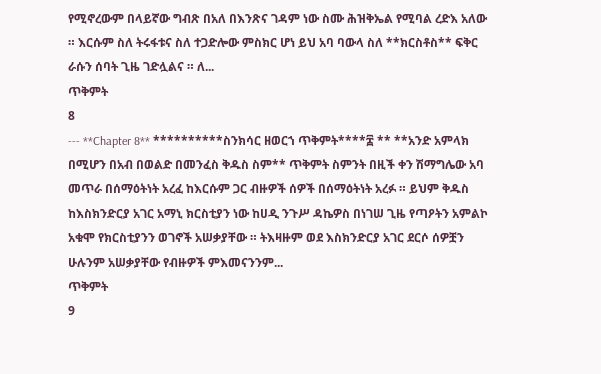የሚኖረውም በላይኛው ግብጽ በአለ በእንጽና ገዳም ነው ስሙ ሕዝቅኤል የሚባል ረድእ አለው ። እርሱም ስለ ትሩፋቱና ስለ ተጋድሎው ምስክር ሆነ ይህ አባ ባውላ ስለ **ክርስቶስ** ፍቅር ራሱን ሰባት ጊዜ ገድሏልና ። ለ...
ጥቅምት
8
--- **Chapter 8** **********ስንክሳር ዘወርኀ ጥቅምት****፰ ** **አንድ አምላክ በሚሆን በአብ በወልድ በመንፈስ ቅዱስ ስም** ጥቅምት ስምንት በዚች ቀን ሽማግሌው አባ መጥራ በሰማዕትነት አረፈ ከእርሱም ጋር ብዙዎች ሰዎች በሰማዕትነት አረፉ ። ይህም ቅዱስ ከእስክንድርያ አገር አማኒ ክርስቲያን ነው ከሀዲ ንጉሥ ዳኬዎስ በነገሠ ጊዜ የጣዖትን አምልኮ አቁሞ የክርስቲያንን ወገኖች አሠቃያቸው ። ትእዛዙም ወደ እስክንድርያ አገር ደርሶ ሰዎቿን ሁሉንም አሠቃያቸው የብዙዎች ምእመናንንም...
ጥቅምት
9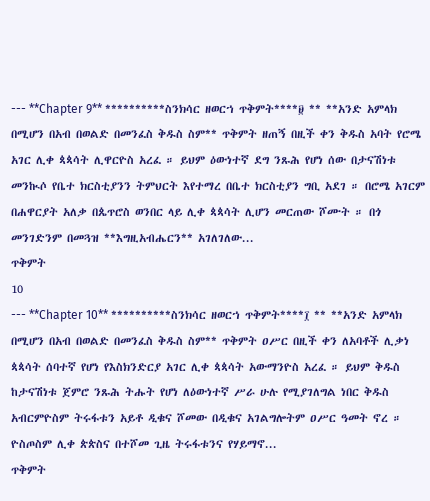--- **Chapter 9** **********ስንክሳር ዘወርኀ ጥቅምት****፱ ** **አንድ አምላክ በሚሆን በአብ በወልድ በመንፈስ ቅዱስ ስም** ጥቅምት ዘጠኝ በዚች ቀን ቅዱስ አባት የሮሜ አገር ሊቀ ጳጳሳት ሊዋርዮስ አረፈ ። ይህም ዕውነተኛ ደግ ንጹሕ የሆነ ሰው በታናሽነቱ መንኲሶ የቤተ ክርስቲያንን ትምህርት እየተማረ በቤተ ክርስቲያን ግቢ አደገ ። በሮሜ አገርም በሐዋርያት አለቃ በጴጥሮስ ወንበር ላይ ሊቀ ጳጳሳት ሊሆን መርጠው ሾሙት ። በጎ መንገድንም በመጓዝ **እግዚአብሔርን** አገለገለው...
ጥቅምት
10
--- **Chapter 10** **********ስንክሳር ዘወርኀ ጥቅምት****፲ ** **አንድ አምላክ በሚሆን በአብ በወልድ በመንፈስ ቅዱስ ስም** ጥቅምት ዐሥር በዚች ቀን ለአባቶች ሊቃነ ጳጳሳት ሰባተኛ የሆነ የእስክንድርያ አገር ሊቀ ጳጳሳት አውማንዮስ አረፈ ። ይህም ቅዱስ ከታናሽነቱ ጀምሮ ንጹሕ ትሑት የሆነ ለዕውነተኛ ሥራ ሁሉ የሚያገለግል ነበር ቅዱስ አብርምዮስም ትሩፋቱን አይቶ ዲቁና ሾመው በዲቁና አገልግሎትም ዐሥር ዓመት ኖረ ። ዮስጦስም ሊቀ ጵጵስና በተሾመ ጊዜ ትሩፋቱንና የሃይማኖ...
ጥቅምት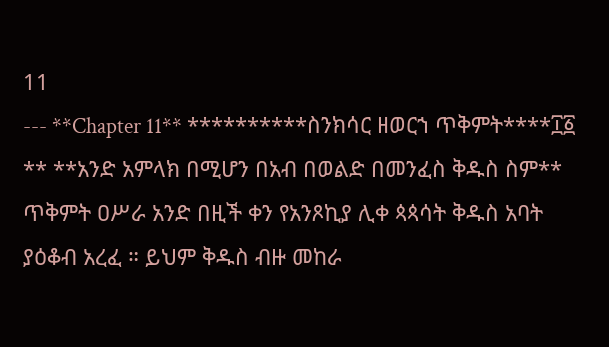11
--- **Chapter 11** **********ስንክሳር ዘወርኀ ጥቅምት****፲፩ ** **አንድ አምላክ በሚሆን በአብ በወልድ በመንፈስ ቅዱስ ስም** ጥቅምት ዐሥራ አንድ በዚች ቀን የአንጾኪያ ሊቀ ጳጳሳት ቅዱስ አባት ያዕቆብ አረፈ ። ይህም ቅዱስ ብዙ መከራ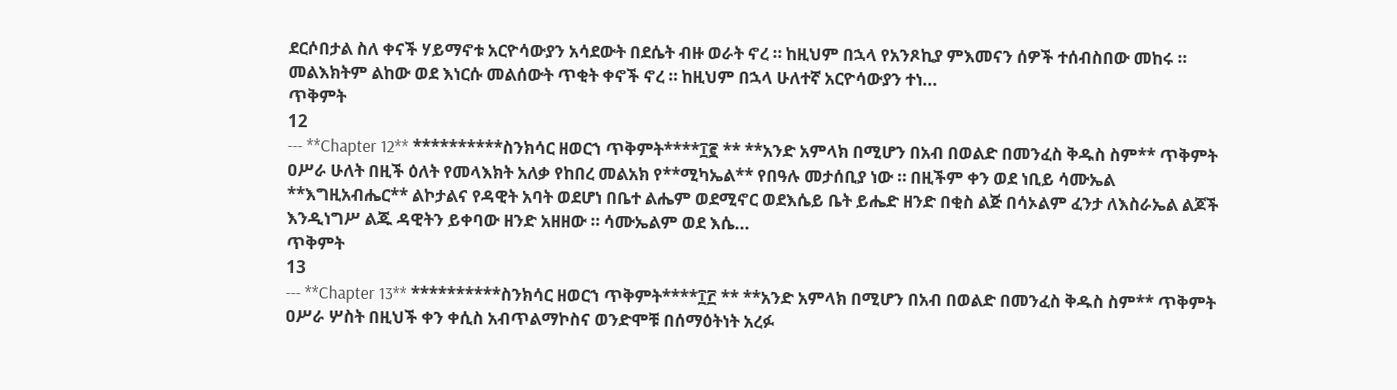ደርሶበታል ስለ ቀናች ሃይማኖቱ አርዮሳውያን አሳደውት በደሴት ብዙ ወራት ኖረ ። ከዚህም በኋላ የአንጾኪያ ምእመናን ሰዎች ተሰብስበው መከሩ ። መልእክትም ልከው ወደ እነርሱ መልሰውት ጥቂት ቀኖች ኖረ ። ከዚህም በኋላ ሁለተኛ አርዮሳውያን ተነ...
ጥቅምት
12
--- **Chapter 12** **********ስንክሳር ዘወርኀ ጥቅምት****፲፪ ** **አንድ አምላክ በሚሆን በአብ በወልድ በመንፈስ ቅዱስ ስም** ጥቅምት ዐሥራ ሁለት በዚች ዕለት የመላእክት አለቃ የከበረ መልአክ የ**ሚካኤል** የበዓሉ መታሰቢያ ነው ። በዚችም ቀን ወደ ነቢይ ሳሙኤል **እግዚአብሔር** ልኮታልና የዳዊት አባት ወደሆነ በቤተ ልሔም ወደሚኖር ወደእሴይ ቤት ይሔድ ዘንድ በቂስ ልጅ በሳኦልም ፈንታ ለእስራኤል ልጆች እንዲነግሥ ልጁ ዳዊትን ይቀባው ዘንድ አዘዘው ። ሳሙኤልም ወደ እሴ...
ጥቅምት
13
--- **Chapter 13** **********ስንክሳር ዘወርኀ ጥቅምት****፲፫ ** **አንድ አምላክ በሚሆን በአብ በወልድ በመንፈስ ቅዱስ ስም** ጥቅምት ዐሥራ ሦስት በዚህች ቀን ቀሲስ አብጥልማኮስና ወንድሞቹ በሰማዕትነት አረፉ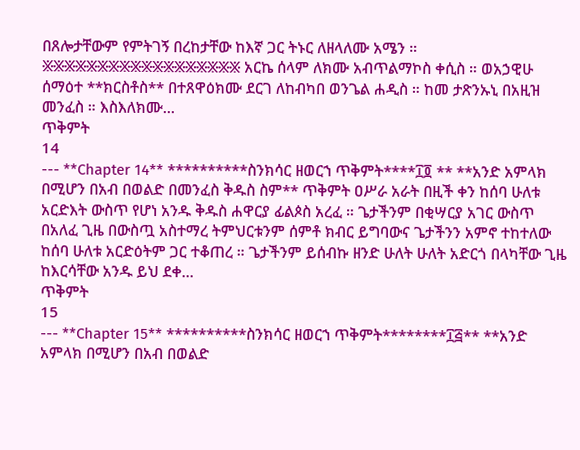በጸሎታቸውም የምትገኝ በረከታቸው ከእኛ ጋር ትኑር ለዘላለሙ አሜን ። ፠፠፠፠፠፠፠፠፠፠፠፠፠፠፠፠፠፠ አርኬ ሰላም ለክሙ አብጥልማኮስ ቀሲስ ። ወአኃዊሁ ሰማዕተ **ክርስቶስ** በተጸዋዕክሙ ደርገ ለከብካበ ወንጌል ሐዲስ ። ከመ ታጽንኡኒ በአዚዝ መንፈስ ። እስእለክሙ...
ጥቅምት
14
--- **Chapter 14** **********ስንክሳር ዘወርኀ ጥቅምት****፲፬ ** **አንድ አምላክ በሚሆን በአብ በወልድ በመንፈስ ቅዱስ ስም** ጥቅምት ዐሥራ አራት በዚች ቀን ከሰባ ሁለቱ አርድእት ውስጥ የሆነ አንዱ ቅዱስ ሐዋርያ ፊልጶስ አረፈ ። ጌታችንም በቂሣርያ አገር ውስጥ በአለፈ ጊዜ በውስጧ አስተማረ ትምህርቱንም ሰምቶ ክብር ይግባውና ጌታችንን አምኖ ተከተለው ከሰባ ሁለቱ አርድዕትም ጋር ተቆጠረ ። ጌታችንም ይሰብኩ ዘንድ ሁለት ሁለት አድርጎ በላካቸው ጊዜ ከእርሳቸው አንዱ ይህ ደቀ...
ጥቅምት
15
--- **Chapter 15** **********ስንክሳር ዘወርኀ ጥቅምት********፲፭** **አንድ አምላክ በሚሆን በአብ በወልድ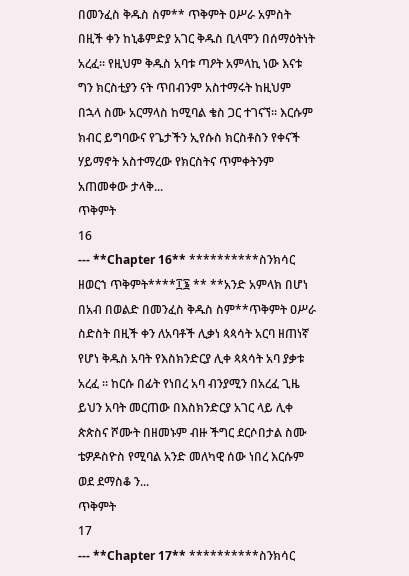በመንፈስ ቅዱስ ስም** ጥቅምት ዐሥራ አምስት በዚች ቀን ከኒቆምድያ አገር ቅዱስ ቢላሞን በሰማዕትነት አረፈ። የዚህም ቅዱስ አባቱ ጣዖት አምላኪ ነው እናቱ ግን ክርስቲያን ናት ጥበብንም አስተማሩት ከዚህም በኋላ ስሙ አርማላስ ከሚባል ቄስ ጋር ተገናኘ። እርሱም ክብር ይግባውና የጌታችን ኢየሱስ ክርስቶስን የቀናች ሃይማኖት አስተማረው የክርስትና ጥምቀትንም አጠመቀው ታላቅ...
ጥቅምት
16
--- **Chapter 16** **********ስንክሳር ዘወርኀ ጥቅምት****፲፮ ** **አንድ አምላክ በሆነ በአብ በወልድ በመንፈስ ቅዱስ ስም**ጥቅምት ዐሥራ ስድስት በዚች ቀን ለአባቶች ሊቃነ ጳጳሳት አርባ ዘጠነኛ የሆነ ቅዱስ አባት የእስክንድርያ ሊቀ ጳጳሳት አባ ያቃቱ አረፈ ። ከርሱ በፊት የነበረ አባ ብንያሚን በአረፈ ጊዜ ይህን አባት መርጠው በእስክንድርያ አገር ላይ ሊቀ ጵጵስና ሾሙት በዘመኑም ብዙ ችግር ደርሶበታል ስሙ ቴዎዶስዮስ የሚባል አንድ መለካዊ ሰው ነበረ እርሱም ወደ ደማስቆ ን...
ጥቅምት
17
--- **Chapter 17** **********ስንክሳር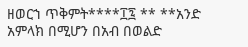ዘወርኀ ጥቅምት****፲፯ ** **አንድ አምላክ በሚሆን በአብ በወልድ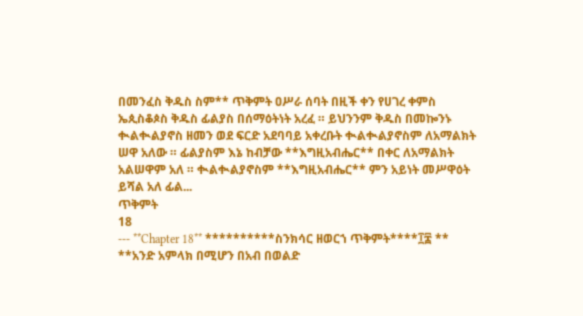በመንፈስ ቅዱስ ስም** ጥቅምት ዐሥራ ሰባት በዚች ቀን የሀገረ ቀምስ ኤጲስቆጶስ ቅዱስ ፊልያስ በሰማዕትነት አረፈ ። ይህንንም ቅዱስ በመኰንኑ ቊልቊልያኖስ ዘመን ወደ ፍርድ አደባባይ አቀረቡት ቊልቊልያኖስም ለአማልክት ሠዋ አለው ። ፊልያስም እኔ ከብቻው **እግዚአብሔር** በቀር ለአማልክት አልሠዋም አለ ። ቊልቊልያኖስም **እግዚአብሔር** ምን አይነት መሥዋዕት ይሻል አለ ፊል...
ጥቅምት
18
--- **Chapter 18** **********ስንክሳር ዘወርኀ ጥቅምት****፲፰ ** **አንድ አምላክ በሚሆን በአብ በወልድ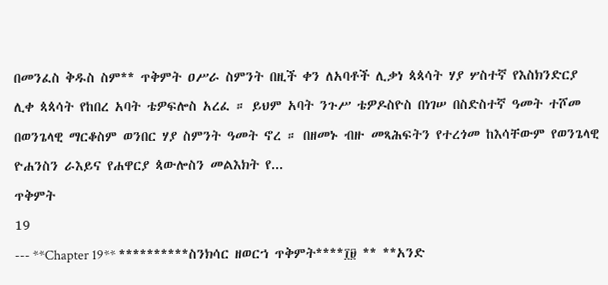በመንፈስ ቅዱስ ስም** ጥቅምት ዐሥራ ስምንት በዚች ቀን ለአባቶች ሊቃነ ጳጳሳት ሃያ ሦስተኛ የእስክንድርያ ሊቀ ጳጳሳት የከበረ አባት ቴዎፍሎስ አረፈ ። ይህም አባት ንጉሥ ቴዎዶስዮስ በነገሠ በስድስተኛ ዓመት ተሾመ በወንጌላዊ ማርቆስም ወንበር ሃያ ስምንት ዓመት ኖረ ። በዘመኑ ብዙ መጻሕፍትን የተረጎመ ከእሳቸውም የወንጌላዊ ዮሐንስን ራእይና የሐዋርያ ጳውሎስን መልእክት የ...
ጥቅምት
19
--- **Chapter 19** **********ስንክሳር ዘወርኀ ጥቅምት****፲፱ ** **አንድ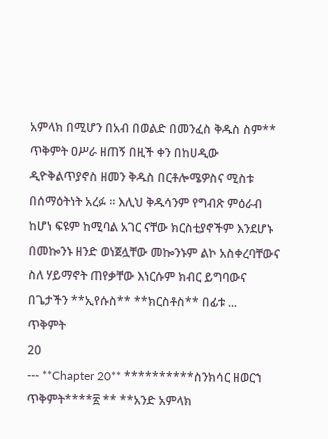አምላክ በሚሆን በአብ በወልድ በመንፈስ ቅዱስ ስም** ጥቅምት ዐሥራ ዘጠኝ በዚች ቀን በከሀዲው ዲዮቅልጥያኖስ ዘመን ቅዱስ በርቶሎሜዎስና ሚስቱ በሰማዕትነት አረፉ ። እሊህ ቅዱሳንም የግብጽ ምዕራብ ከሆነ ፍዩም ከሚባል አገር ናቸው ክርስቲያኖችም እንደሆኑ በመኰንኑ ዘንድ ወነጀሏቸው መኰንኑም ልኮ አስቀረባቸውና ስለ ሃይማኖት ጠየቃቸው እነርሱም ክብር ይግባውና በጌታችን **ኢየሱስ** **ክርስቶስ** በፊቱ ...
ጥቅምት
20
--- **Chapter 20** **********ስንክሳር ዘወርኀ ጥቅምት****፳ ** **አንድ አምላክ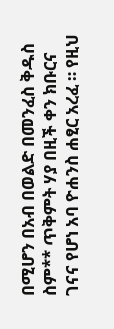በሚሆን በአብ በወልድ በመንፈስ ቅዱስ ስም** ጥቅምት ሃያ በዚች ቀን ክቡርና ገናና የሆነ አባ ዮሐንስ ሐፂር አረፈ ። የዚህ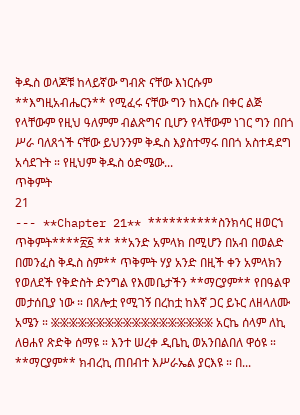ቅዱስ ወላጆቹ ከላይኛው ግብጽ ናቸው እነርሱም **እግዚአብሔርን** የሚፈሩ ናቸው ግን ከእርሱ በቀር ልጅ የላቸውም የዚህ ዓለምም ብልጽግና ቢሆን የላቸውም ነገር ግን በበጎ ሥራ ባለጸጎች ናቸው ይህንንም ቅዱስ እያስተማሩ በበጎ አስተዳደግ አሳደጉት ። የዚህም ቅዱስ ዕድሜው...
ጥቅምት
21
--- **Chapter 21** **********ስንክሳር ዘወርኀ ጥቅምት****፳፩ ** **አንድ አምላክ በሚሆን በአብ በወልድ በመንፈስ ቅዱስ ስም** ጥቅምት ሃያ አንድ በዚች ቀን አምላክን የወለደች የቅድስት ድንግል የእመቤታችን **ማርያም** የበዓልዋ መታሰቢያ ነው ። በጸሎቷ የሚገኝ በረከቷ ከእኛ ጋር ይኑር ለዘላለሙ አሜን ። ፠፠፠፠፠፠፠፠፠፠፠፠፠፠፠፠፠፠ አርኬ ሰላም ለኪ ለፀሐየ ጽድቅ ሰማዩ ። እንተ ሠረቀ ዲቤኪ ወአንበልበለ ዋዕዩ ። **ማርያም** ክብረኪ ጠበብተ እሥራኤል ያርእዩ ። በ...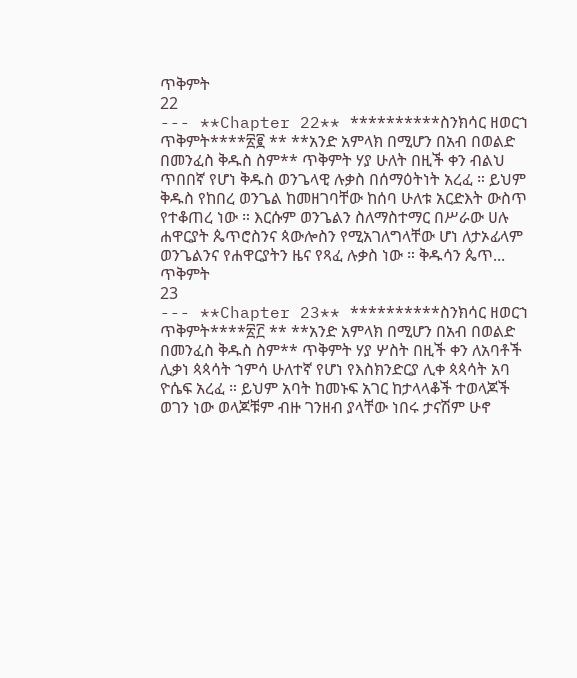ጥቅምት
22
--- **Chapter 22** **********ስንክሳር ዘወርኀ ጥቅምት****፳፪ ** **አንድ አምላክ በሚሆን በአብ በወልድ በመንፈስ ቅዱስ ስም** ጥቅምት ሃያ ሁለት በዚች ቀን ብልህ ጥበበኛ የሆነ ቅዱስ ወንጌላዊ ሉቃስ በሰማዕትነት አረፈ ። ይህም ቅዱስ የከበረ ወንጌል ከመዘገባቸው ከሰባ ሁለቱ አርድእት ውስጥ የተቆጠረ ነው ። እርሱም ወንጌልን ስለማስተማር በሥራው ሀሉ ሐዋርያት ጴጥሮስንና ጳውሎስን የሚአገለግላቸው ሆነ ለታኦፊላም ወንጌልንና የሐዋርያትን ዜና የጻፈ ሉቃስ ነው ። ቅዱሳን ጴጥ...
ጥቅምት
23
--- **Chapter 23** **********ስንክሳር ዘወርኀ ጥቅምት****፳፫ ** **አንድ አምላክ በሚሆን በአብ በወልድ በመንፈስ ቅዱስ ስም** ጥቅምት ሃያ ሦስት በዚች ቀን ለአባቶች ሊቃነ ጳጳሳት ኀምሳ ሁለተኛ የሆነ የእስክንድርያ ሊቀ ጳጳሳት አባ ዮሴፍ አረፈ ። ይህም አባት ከመኑፍ አገር ከታላላቆች ተወላጆች ወገን ነው ወላጆቹም ብዙ ገንዘብ ያላቸው ነበሩ ታናሽም ሁኖ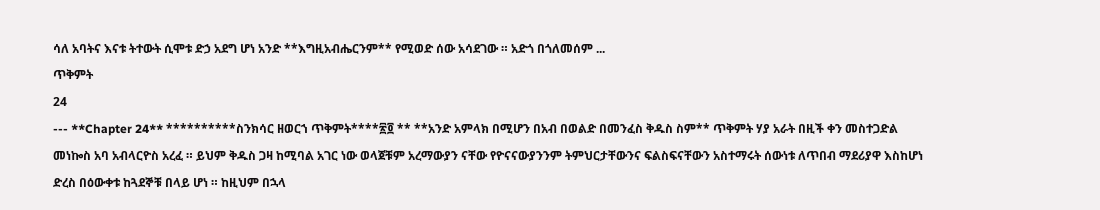ሳለ አባትና እናቱ ትተውት ሲሞቱ ድኃ አደግ ሆነ አንድ **እግዚአብሔርንም** የሚወድ ሰው አሳደገው ። አድጎ በጎለመሰም ...
ጥቅምት
24
--- **Chapter 24** **********ስንክሳር ዘወርኀ ጥቅምት****፳፬ ** **አንድ አምላክ በሚሆን በአብ በወልድ በመንፈስ ቅዱስ ስም** ጥቅምት ሃያ አራት በዚች ቀን መስተጋድል መነኰስ አባ አብላርዮስ አረፈ ። ይህም ቅዱስ ጋዛ ከሚባል አገር ነው ወላጀቹም አረማውያን ናቸው የዮናናውያንንም ትምህርታቸውንና ፍልስፍናቸውን አስተማሩት ሰውነቱ ለጥበብ ማደሪያዋ እስከሆነ ድረስ በዕውቀቱ ከጓደኞቹ በላይ ሆነ ። ከዚህም በኋላ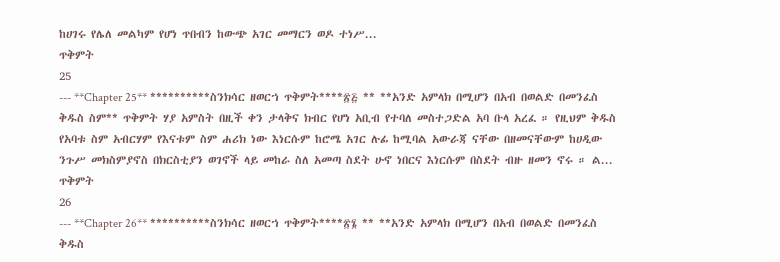ከሀገሩ የሌለ መልካም የሆነ ጥበብን ከውጭ አገር መማርን ወዶ ተነሥ...
ጥቅምት
25
--- **Chapter 25** **********ስንክሳር ዘወርኀ ጥቅምት****፳፭ ** **አንድ አምላክ በሚሆን በአብ በወልድ በመንፈስ ቅዱስ ስም** ጥቅምት ሃያ አምስት በዚች ቀን ታላቅና ክብር የሆነ አቢብ የተባለ መስተጋድል አባ ቡላ አረፈ ። የዚህም ቅዱስ የአባቱ ስም አብርሃም የእናቱም ስም ሐሪክ ነው እነርሱም ከሮሜ አገር ሉፊ ከሚባል አውራጃ ናቸው በዘመናቸውም ከሀዲው ንጉሥ መክስምያኖስ በክርስቲያን ወገኖች ላይ መከራ ስለ አመጣ ስደት ሁኖ ነበርና እነርሱም በስደት ብዙ ዘመን ኖሩ ። ል...
ጥቅምት
26
--- **Chapter 26** **********ስንክሳር ዘወርኀ ጥቅምት****፳፮ ** **አንድ አምላክ በሚሆን በአብ በወልድ በመንፈስ ቅዱስ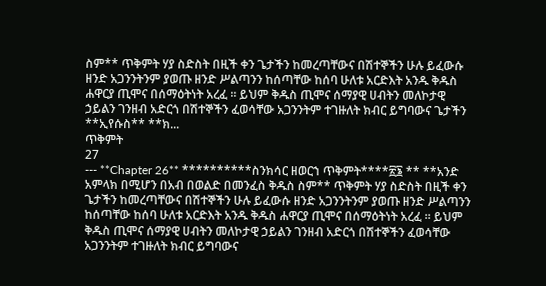ስም** ጥቅምት ሃያ ስድስት በዚች ቀን ጌታችን ከመረጣቸውና በሽተኞችን ሁሉ ይፈውሱ ዘንድ አጋንንትንም ያወጡ ዘንድ ሥልጣንን ከሰጣቸው ከሰባ ሁለቱ አርድእት አንዱ ቅዱስ ሐዋርያ ጢሞና በሰማዕትነት አረፈ ። ይህም ቅዱስ ጢሞና ሰማያዊ ሀብትን መለኮታዊ ኃይልን ገንዘብ አድርጎ በሽተኞችን ፈወሳቸው አጋንንትም ተገዙለት ክብር ይግባውና ጌታችን **ኢየሱስ** **ክ...
ጥቅምት
27
--- **Chapter 26** **********ስንክሳር ዘወርኀ ጥቅምት****፳፮ ** **አንድ አምላክ በሚሆን በአብ በወልድ በመንፈስ ቅዱስ ስም** ጥቅምት ሃያ ስድስት በዚች ቀን ጌታችን ከመረጣቸውና በሽተኞችን ሁሉ ይፈውሱ ዘንድ አጋንንትንም ያወጡ ዘንድ ሥልጣንን ከሰጣቸው ከሰባ ሁለቱ አርድእት አንዱ ቅዱስ ሐዋርያ ጢሞና በሰማዕትነት አረፈ ። ይህም ቅዱስ ጢሞና ሰማያዊ ሀብትን መለኮታዊ ኃይልን ገንዘብ አድርጎ በሽተኞችን ፈወሳቸው አጋንንትም ተገዙለት ክብር ይግባውና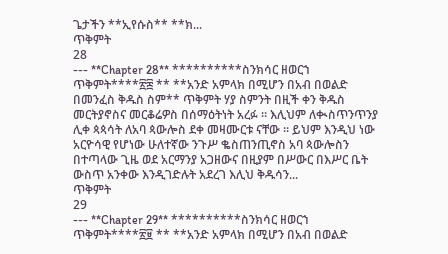ጌታችን **ኢየሱስ** **ክ...
ጥቅምት
28
--- **Chapter 28** **********ስንክሳር ዘወርኀ ጥቅምት****፳፰ ** **አንድ አምላክ በሚሆን በአብ በወልድ በመንፈስ ቅዱስ ስም** ጥቅምት ሃያ ስምንት በዚች ቀን ቅዱስ መርትያኖስና መርቆሬዎስ በሰማዕትነት አረፉ ። እሊህም ለቊስጥንጥንያ ሊቀ ጳጳሳት ለአባ ጳውሎስ ደቀ መዛሙርቱ ናቸው ። ይህም እንዲህ ነው አርዮሳዊ የሆነው ሁለተኛው ንጉሥ ቈስጠንጢኖስ አባ ጳውሎስን በተጣላው ጊዜ ወደ አርማንያ አጋዘውና በዚያም በሥውር በእሥር ቤት ውስጥ አንቀው እንዲገድሉት አደረገ እሊህ ቅዱሳን...
ጥቅምት
29
--- **Chapter 29** **********ስንክሳር ዘወርኀ ጥቅምት****፳፱ ** **አንድ አምላክ በሚሆን በአብ በወልድ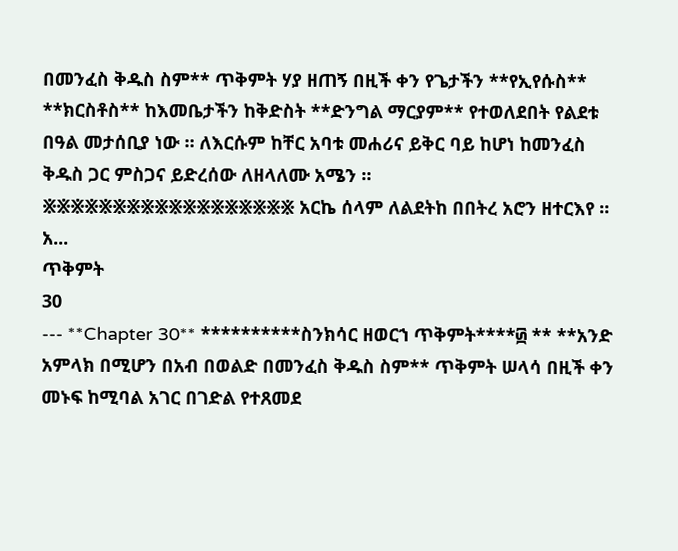በመንፈስ ቅዱስ ስም** ጥቅምት ሃያ ዘጠኝ በዚች ቀን የጌታችን **የኢየሱስ** **ክርስቶስ** ከእመቤታችን ከቅድስት **ድንግል ማርያም** የተወለደበት የልደቱ በዓል መታሰቢያ ነው ። ለእርሱም ከቸር አባቱ መሐሪና ይቅር ባይ ከሆነ ከመንፈስ ቅዱስ ጋር ምስጋና ይድረሰው ለዘላለሙ አሜን ። ፠፠፠፠፠፠፠፠፠፠፠፠፠፠፠፠፠፠ አርኬ ሰላም ለልደትከ በበትረ አሮን ዘተርእየ ። አ...
ጥቅምት
30
--- **Chapter 30** **********ስንክሳር ዘወርኀ ጥቅምት****፴ ** **አንድ አምላክ በሚሆን በአብ በወልድ በመንፈስ ቅዱስ ስም** ጥቅምት ሠላሳ በዚች ቀን መኑፍ ከሚባል አገር በገድል የተጸመደ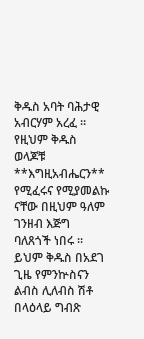ቅዱስ አባት ባሕታዊ አብርሃም አረፈ ። የዚህም ቅዱስ ወላጆቹ **እግዚአብሔርን** የሚፈሩና የሚያመልኩ ናቸው በዚህም ዓለም ገንዘብ እጅግ ባለጸጎች ነበሩ ። ይህም ቅዱስ በአደገ ጊዜ የምንኵስናን ልብስ ሊለብስ ሽቶ በላዕላይ ግብጽ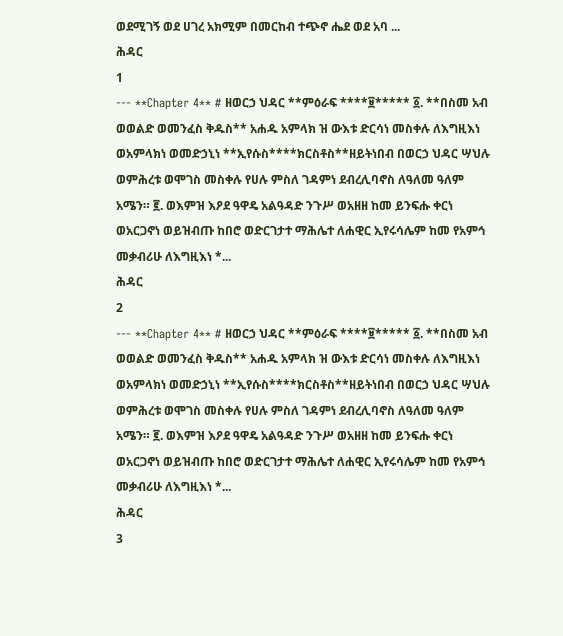ወደሚገኝ ወደ ሀገረ አክሚም በመርከብ ተጭኖ ሔደ ወደ አባ ...
ሕዳር
1
--- **Chapter 4** # ዘወርኃ ህዳር **ምዕራፍ ****፱***** ፩. **በስመ አብ ወወልድ ወመንፈስ ቅዱስ** አሐዱ አምላክ ዝ ውእቱ ድርሳነ መስቀሉ ለእግዚእነ ወአምላክነ ወመድኃኒነ **ኢየሱስ****ክርስቶስ**ዘይትነበብ በወርኃ ህዳር ሣህሉ ወምሕረቱ ወሞገስ መስቀሉ የሀሉ ምስለ ገዳምነ ደብረሊባኖስ ለዓለመ ዓለም አሜን። ፪. ወእምዝ እዖደ ዓዋዴ አልዓዳድ ንጉሥ ወአዘዘ ከመ ይንፍሑ ቀርነ ወአርጋኖነ ወይዝብጡ ከበሮ ወድርገታተ ማሕሌተ ለሐዊር ኢየሩሳሌም ከመ የአምኅ መቃብሪሁ ለእግዚእነ *...
ሕዳር
2
--- **Chapter 4** # ዘወርኃ ህዳር **ምዕራፍ ****፱***** ፩. **በስመ አብ ወወልድ ወመንፈስ ቅዱስ** አሐዱ አምላክ ዝ ውእቱ ድርሳነ መስቀሉ ለእግዚእነ ወአምላክነ ወመድኃኒነ **ኢየሱስ****ክርስቶስ**ዘይትነበብ በወርኃ ህዳር ሣህሉ ወምሕረቱ ወሞገስ መስቀሉ የሀሉ ምስለ ገዳምነ ደብረሊባኖስ ለዓለመ ዓለም አሜን። ፪. ወእምዝ እዖደ ዓዋዴ አልዓዳድ ንጉሥ ወአዘዘ ከመ ይንፍሑ ቀርነ ወአርጋኖነ ወይዝብጡ ከበሮ ወድርገታተ ማሕሌተ ለሐዊር ኢየሩሳሌም ከመ የአምኅ መቃብሪሁ ለእግዚእነ *...
ሕዳር
3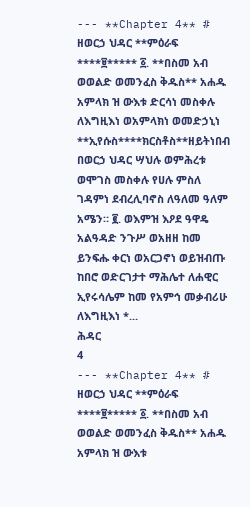--- **Chapter 4** # ዘወርኃ ህዳር **ምዕራፍ ****፱***** ፩. **በስመ አብ ወወልድ ወመንፈስ ቅዱስ** አሐዱ አምላክ ዝ ውእቱ ድርሳነ መስቀሉ ለእግዚእነ ወአምላክነ ወመድኃኒነ **ኢየሱስ****ክርስቶስ**ዘይትነበብ በወርኃ ህዳር ሣህሉ ወምሕረቱ ወሞገስ መስቀሉ የሀሉ ምስለ ገዳምነ ደብረሊባኖስ ለዓለመ ዓለም አሜን። ፪. ወእምዝ እዖደ ዓዋዴ አልዓዳድ ንጉሥ ወአዘዘ ከመ ይንፍሑ ቀርነ ወአርጋኖነ ወይዝብጡ ከበሮ ወድርገታተ ማሕሌተ ለሐዊር ኢየሩሳሌም ከመ የአምኅ መቃብሪሁ ለእግዚእነ *...
ሕዳር
4
--- **Chapter 4** # ዘወርኃ ህዳር **ምዕራፍ ****፱***** ፩. **በስመ አብ ወወልድ ወመንፈስ ቅዱስ** አሐዱ አምላክ ዝ ውእቱ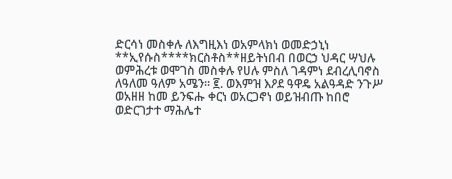ድርሳነ መስቀሉ ለእግዚእነ ወአምላክነ ወመድኃኒነ **ኢየሱስ****ክርስቶስ**ዘይትነበብ በወርኃ ህዳር ሣህሉ ወምሕረቱ ወሞገስ መስቀሉ የሀሉ ምስለ ገዳምነ ደብረሊባኖስ ለዓለመ ዓለም አሜን። ፪. ወእምዝ እዖደ ዓዋዴ አልዓዳድ ንጉሥ ወአዘዘ ከመ ይንፍሑ ቀርነ ወአርጋኖነ ወይዝብጡ ከበሮ ወድርገታተ ማሕሌተ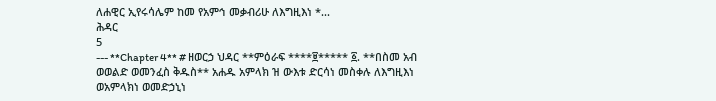ለሐዊር ኢየሩሳሌም ከመ የአምኅ መቃብሪሁ ለእግዚእነ *...
ሕዳር
5
--- **Chapter 4** # ዘወርኃ ህዳር **ምዕራፍ ****፱***** ፩. **በስመ አብ ወወልድ ወመንፈስ ቅዱስ** አሐዱ አምላክ ዝ ውእቱ ድርሳነ መስቀሉ ለእግዚእነ ወአምላክነ ወመድኃኒነ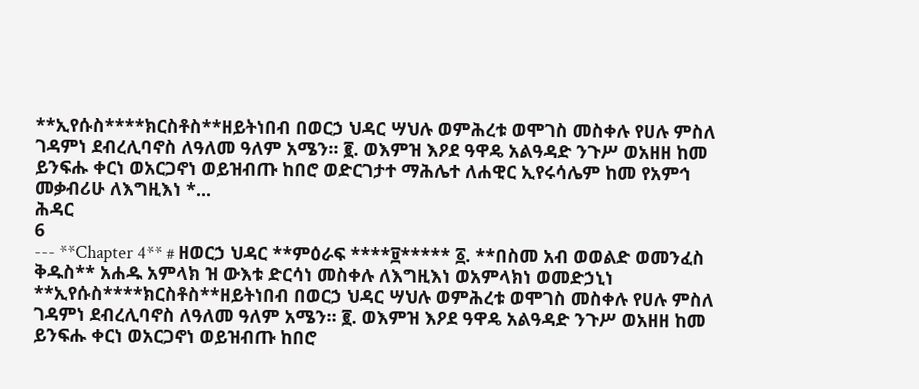**ኢየሱስ****ክርስቶስ**ዘይትነበብ በወርኃ ህዳር ሣህሉ ወምሕረቱ ወሞገስ መስቀሉ የሀሉ ምስለ ገዳምነ ደብረሊባኖስ ለዓለመ ዓለም አሜን። ፪. ወእምዝ እዖደ ዓዋዴ አልዓዳድ ንጉሥ ወአዘዘ ከመ ይንፍሑ ቀርነ ወአርጋኖነ ወይዝብጡ ከበሮ ወድርገታተ ማሕሌተ ለሐዊር ኢየሩሳሌም ከመ የአምኅ መቃብሪሁ ለእግዚእነ *...
ሕዳር
6
--- **Chapter 4** # ዘወርኃ ህዳር **ምዕራፍ ****፱***** ፩. **በስመ አብ ወወልድ ወመንፈስ ቅዱስ** አሐዱ አምላክ ዝ ውእቱ ድርሳነ መስቀሉ ለእግዚእነ ወአምላክነ ወመድኃኒነ **ኢየሱስ****ክርስቶስ**ዘይትነበብ በወርኃ ህዳር ሣህሉ ወምሕረቱ ወሞገስ መስቀሉ የሀሉ ምስለ ገዳምነ ደብረሊባኖስ ለዓለመ ዓለም አሜን። ፪. ወእምዝ እዖደ ዓዋዴ አልዓዳድ ንጉሥ ወአዘዘ ከመ ይንፍሑ ቀርነ ወአርጋኖነ ወይዝብጡ ከበሮ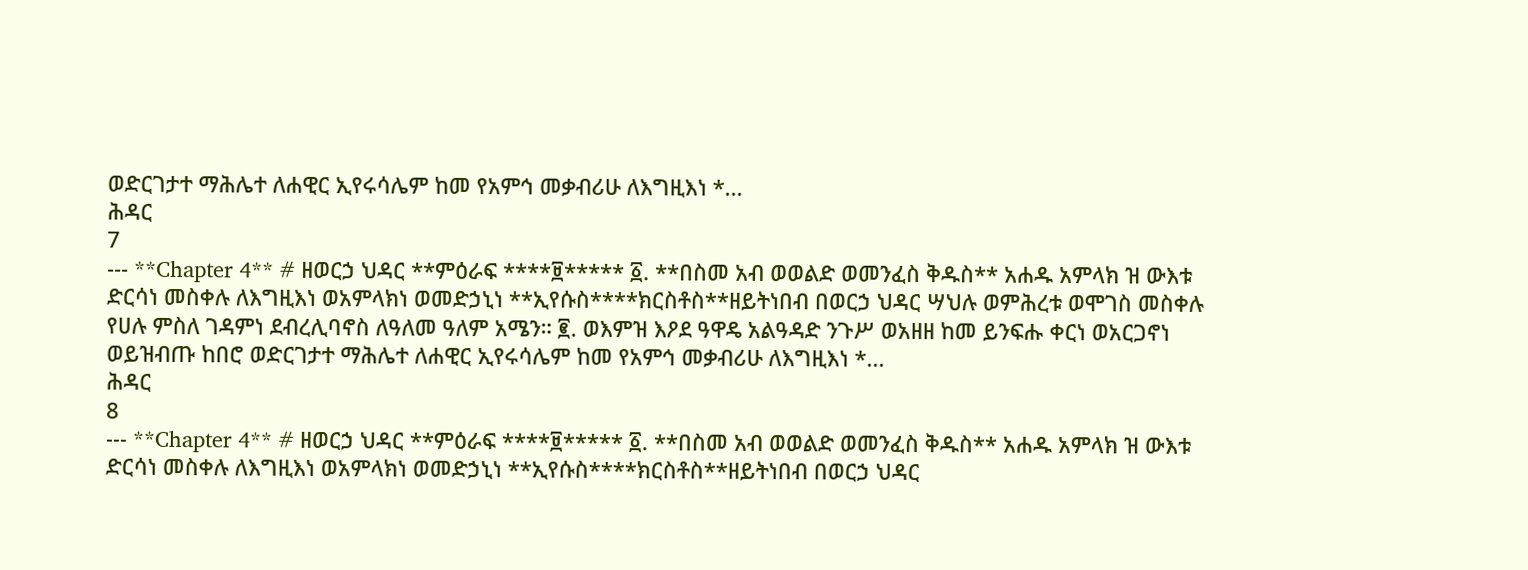ወድርገታተ ማሕሌተ ለሐዊር ኢየሩሳሌም ከመ የአምኅ መቃብሪሁ ለእግዚእነ *...
ሕዳር
7
--- **Chapter 4** # ዘወርኃ ህዳር **ምዕራፍ ****፱***** ፩. **በስመ አብ ወወልድ ወመንፈስ ቅዱስ** አሐዱ አምላክ ዝ ውእቱ ድርሳነ መስቀሉ ለእግዚእነ ወአምላክነ ወመድኃኒነ **ኢየሱስ****ክርስቶስ**ዘይትነበብ በወርኃ ህዳር ሣህሉ ወምሕረቱ ወሞገስ መስቀሉ የሀሉ ምስለ ገዳምነ ደብረሊባኖስ ለዓለመ ዓለም አሜን። ፪. ወእምዝ እዖደ ዓዋዴ አልዓዳድ ንጉሥ ወአዘዘ ከመ ይንፍሑ ቀርነ ወአርጋኖነ ወይዝብጡ ከበሮ ወድርገታተ ማሕሌተ ለሐዊር ኢየሩሳሌም ከመ የአምኅ መቃብሪሁ ለእግዚእነ *...
ሕዳር
8
--- **Chapter 4** # ዘወርኃ ህዳር **ምዕራፍ ****፱***** ፩. **በስመ አብ ወወልድ ወመንፈስ ቅዱስ** አሐዱ አምላክ ዝ ውእቱ ድርሳነ መስቀሉ ለእግዚእነ ወአምላክነ ወመድኃኒነ **ኢየሱስ****ክርስቶስ**ዘይትነበብ በወርኃ ህዳር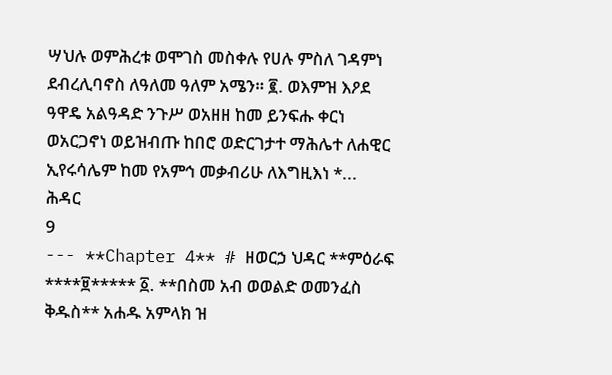ሣህሉ ወምሕረቱ ወሞገስ መስቀሉ የሀሉ ምስለ ገዳምነ ደብረሊባኖስ ለዓለመ ዓለም አሜን። ፪. ወእምዝ እዖደ ዓዋዴ አልዓዳድ ንጉሥ ወአዘዘ ከመ ይንፍሑ ቀርነ ወአርጋኖነ ወይዝብጡ ከበሮ ወድርገታተ ማሕሌተ ለሐዊር ኢየሩሳሌም ከመ የአምኅ መቃብሪሁ ለእግዚእነ *...
ሕዳር
9
--- **Chapter 4** # ዘወርኃ ህዳር **ምዕራፍ ****፱***** ፩. **በስመ አብ ወወልድ ወመንፈስ ቅዱስ** አሐዱ አምላክ ዝ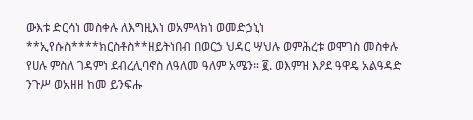ውእቱ ድርሳነ መስቀሉ ለእግዚእነ ወአምላክነ ወመድኃኒነ **ኢየሱስ****ክርስቶስ**ዘይትነበብ በወርኃ ህዳር ሣህሉ ወምሕረቱ ወሞገስ መስቀሉ የሀሉ ምስለ ገዳምነ ደብረሊባኖስ ለዓለመ ዓለም አሜን። ፪. ወእምዝ እዖደ ዓዋዴ አልዓዳድ ንጉሥ ወአዘዘ ከመ ይንፍሑ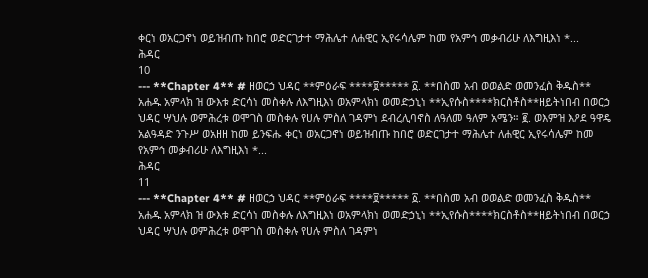ቀርነ ወአርጋኖነ ወይዝብጡ ከበሮ ወድርገታተ ማሕሌተ ለሐዊር ኢየሩሳሌም ከመ የአምኅ መቃብሪሁ ለእግዚእነ *...
ሕዳር
10
--- **Chapter 4** # ዘወርኃ ህዳር **ምዕራፍ ****፱***** ፩. **በስመ አብ ወወልድ ወመንፈስ ቅዱስ** አሐዱ አምላክ ዝ ውእቱ ድርሳነ መስቀሉ ለእግዚእነ ወአምላክነ ወመድኃኒነ **ኢየሱስ****ክርስቶስ**ዘይትነበብ በወርኃ ህዳር ሣህሉ ወምሕረቱ ወሞገስ መስቀሉ የሀሉ ምስለ ገዳምነ ደብረሊባኖስ ለዓለመ ዓለም አሜን። ፪. ወእምዝ እዖደ ዓዋዴ አልዓዳድ ንጉሥ ወአዘዘ ከመ ይንፍሑ ቀርነ ወአርጋኖነ ወይዝብጡ ከበሮ ወድርገታተ ማሕሌተ ለሐዊር ኢየሩሳሌም ከመ የአምኅ መቃብሪሁ ለእግዚእነ *...
ሕዳር
11
--- **Chapter 4** # ዘወርኃ ህዳር **ምዕራፍ ****፱***** ፩. **በስመ አብ ወወልድ ወመንፈስ ቅዱስ** አሐዱ አምላክ ዝ ውእቱ ድርሳነ መስቀሉ ለእግዚእነ ወአምላክነ ወመድኃኒነ **ኢየሱስ****ክርስቶስ**ዘይትነበብ በወርኃ ህዳር ሣህሉ ወምሕረቱ ወሞገስ መስቀሉ የሀሉ ምስለ ገዳምነ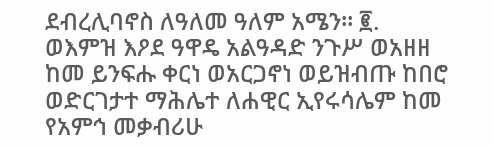ደብረሊባኖስ ለዓለመ ዓለም አሜን። ፪. ወእምዝ እዖደ ዓዋዴ አልዓዳድ ንጉሥ ወአዘዘ ከመ ይንፍሑ ቀርነ ወአርጋኖነ ወይዝብጡ ከበሮ ወድርገታተ ማሕሌተ ለሐዊር ኢየሩሳሌም ከመ የአምኅ መቃብሪሁ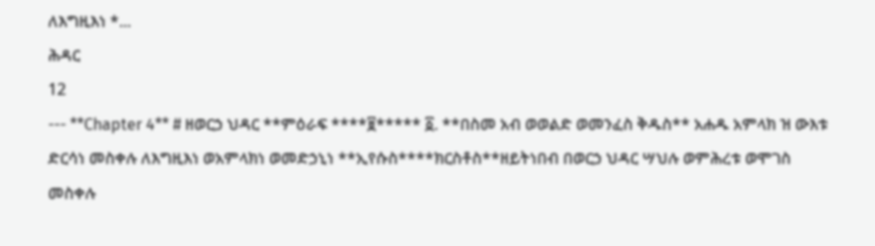ለእግዚእነ *...
ሕዳር
12
--- **Chapter 4** # ዘወርኃ ህዳር **ምዕራፍ ****፱***** ፩. **በስመ አብ ወወልድ ወመንፈስ ቅዱስ** አሐዱ አምላክ ዝ ውእቱ ድርሳነ መስቀሉ ለእግዚእነ ወአምላክነ ወመድኃኒነ **ኢየሱስ****ክርስቶስ**ዘይትነበብ በወርኃ ህዳር ሣህሉ ወምሕረቱ ወሞገስ መስቀሉ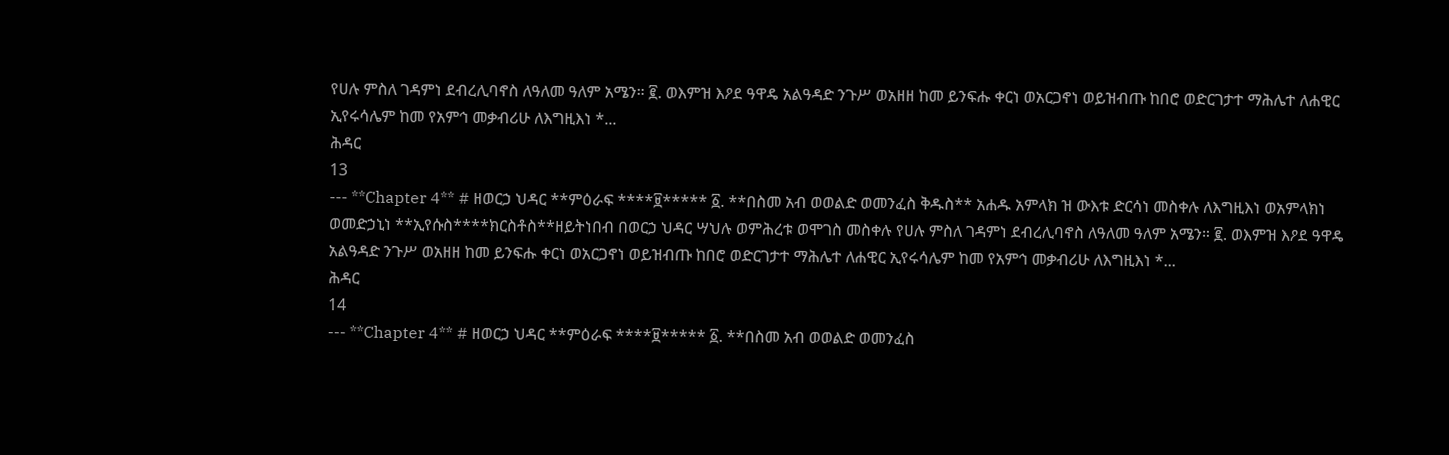የሀሉ ምስለ ገዳምነ ደብረሊባኖስ ለዓለመ ዓለም አሜን። ፪. ወእምዝ እዖደ ዓዋዴ አልዓዳድ ንጉሥ ወአዘዘ ከመ ይንፍሑ ቀርነ ወአርጋኖነ ወይዝብጡ ከበሮ ወድርገታተ ማሕሌተ ለሐዊር ኢየሩሳሌም ከመ የአምኅ መቃብሪሁ ለእግዚእነ *...
ሕዳር
13
--- **Chapter 4** # ዘወርኃ ህዳር **ምዕራፍ ****፱***** ፩. **በስመ አብ ወወልድ ወመንፈስ ቅዱስ** አሐዱ አምላክ ዝ ውእቱ ድርሳነ መስቀሉ ለእግዚእነ ወአምላክነ ወመድኃኒነ **ኢየሱስ****ክርስቶስ**ዘይትነበብ በወርኃ ህዳር ሣህሉ ወምሕረቱ ወሞገስ መስቀሉ የሀሉ ምስለ ገዳምነ ደብረሊባኖስ ለዓለመ ዓለም አሜን። ፪. ወእምዝ እዖደ ዓዋዴ አልዓዳድ ንጉሥ ወአዘዘ ከመ ይንፍሑ ቀርነ ወአርጋኖነ ወይዝብጡ ከበሮ ወድርገታተ ማሕሌተ ለሐዊር ኢየሩሳሌም ከመ የአምኅ መቃብሪሁ ለእግዚእነ *...
ሕዳር
14
--- **Chapter 4** # ዘወርኃ ህዳር **ምዕራፍ ****፱***** ፩. **በስመ አብ ወወልድ ወመንፈስ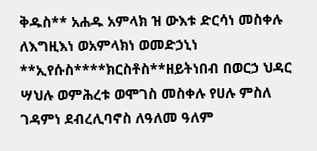ቅዱስ** አሐዱ አምላክ ዝ ውእቱ ድርሳነ መስቀሉ ለእግዚእነ ወአምላክነ ወመድኃኒነ **ኢየሱስ****ክርስቶስ**ዘይትነበብ በወርኃ ህዳር ሣህሉ ወምሕረቱ ወሞገስ መስቀሉ የሀሉ ምስለ ገዳምነ ደብረሊባኖስ ለዓለመ ዓለም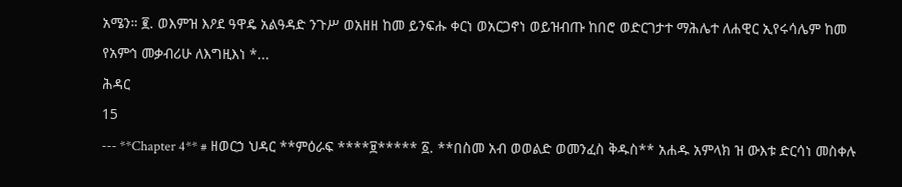አሜን። ፪. ወእምዝ እዖደ ዓዋዴ አልዓዳድ ንጉሥ ወአዘዘ ከመ ይንፍሑ ቀርነ ወአርጋኖነ ወይዝብጡ ከበሮ ወድርገታተ ማሕሌተ ለሐዊር ኢየሩሳሌም ከመ የአምኅ መቃብሪሁ ለእግዚእነ *...
ሕዳር
15
--- **Chapter 4** # ዘወርኃ ህዳር **ምዕራፍ ****፱***** ፩. **በስመ አብ ወወልድ ወመንፈስ ቅዱስ** አሐዱ አምላክ ዝ ውእቱ ድርሳነ መስቀሉ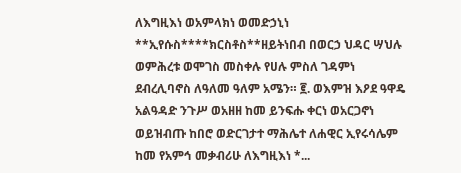ለእግዚእነ ወአምላክነ ወመድኃኒነ **ኢየሱስ****ክርስቶስ**ዘይትነበብ በወርኃ ህዳር ሣህሉ ወምሕረቱ ወሞገስ መስቀሉ የሀሉ ምስለ ገዳምነ ደብረሊባኖስ ለዓለመ ዓለም አሜን። ፪. ወእምዝ እዖደ ዓዋዴ አልዓዳድ ንጉሥ ወአዘዘ ከመ ይንፍሑ ቀርነ ወአርጋኖነ ወይዝብጡ ከበሮ ወድርገታተ ማሕሌተ ለሐዊር ኢየሩሳሌም ከመ የአምኅ መቃብሪሁ ለእግዚእነ *...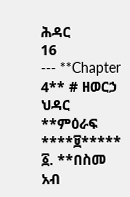ሕዳር
16
--- **Chapter 4** # ዘወርኃ ህዳር **ምዕራፍ ****፱***** ፩. **በስመ አብ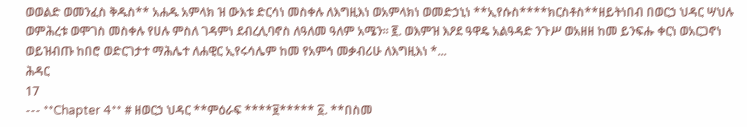ወወልድ ወመንፈስ ቅዱስ** አሐዱ አምላክ ዝ ውእቱ ድርሳነ መስቀሉ ለእግዚእነ ወአምላክነ ወመድኃኒነ **ኢየሱስ****ክርስቶስ**ዘይትነበብ በወርኃ ህዳር ሣህሉ ወምሕረቱ ወሞገስ መስቀሉ የሀሉ ምስለ ገዳምነ ደብረሊባኖስ ለዓለመ ዓለም አሜን። ፪. ወእምዝ እዖደ ዓዋዴ አልዓዳድ ንጉሥ ወአዘዘ ከመ ይንፍሑ ቀርነ ወአርጋኖነ ወይዝብጡ ከበሮ ወድርገታተ ማሕሌተ ለሐዊር ኢየሩሳሌም ከመ የአምኅ መቃብሪሁ ለእግዚእነ *...
ሕዳር
17
--- **Chapter 4** # ዘወርኃ ህዳር **ምዕራፍ ****፱***** ፩. **በስመ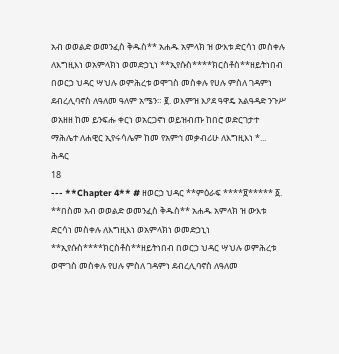አብ ወወልድ ወመንፈስ ቅዱስ** አሐዱ አምላክ ዝ ውእቱ ድርሳነ መስቀሉ ለእግዚእነ ወአምላክነ ወመድኃኒነ **ኢየሱስ****ክርስቶስ**ዘይትነበብ በወርኃ ህዳር ሣህሉ ወምሕረቱ ወሞገስ መስቀሉ የሀሉ ምስለ ገዳምነ ደብረሊባኖስ ለዓለመ ዓለም አሜን። ፪. ወእምዝ እዖደ ዓዋዴ አልዓዳድ ንጉሥ ወአዘዘ ከመ ይንፍሑ ቀርነ ወአርጋኖነ ወይዝብጡ ከበሮ ወድርገታተ ማሕሌተ ለሐዊር ኢየሩሳሌም ከመ የአምኅ መቃብሪሁ ለእግዚእነ *...
ሕዳር
18
--- **Chapter 4** # ዘወርኃ ህዳር **ምዕራፍ ****፱***** ፩. **በስመ አብ ወወልድ ወመንፈስ ቅዱስ** አሐዱ አምላክ ዝ ውእቱ ድርሳነ መስቀሉ ለእግዚእነ ወአምላክነ ወመድኃኒነ **ኢየሱስ****ክርስቶስ**ዘይትነበብ በወርኃ ህዳር ሣህሉ ወምሕረቱ ወሞገስ መስቀሉ የሀሉ ምስለ ገዳምነ ደብረሊባኖስ ለዓለመ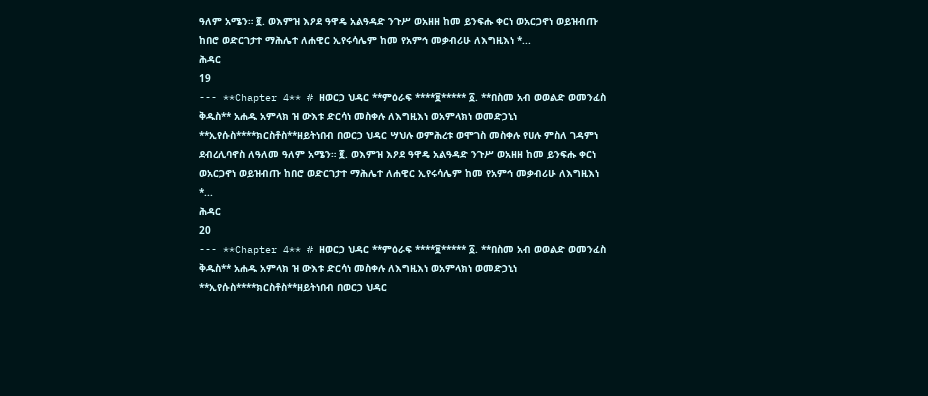ዓለም አሜን። ፪. ወእምዝ እዖደ ዓዋዴ አልዓዳድ ንጉሥ ወአዘዘ ከመ ይንፍሑ ቀርነ ወአርጋኖነ ወይዝብጡ ከበሮ ወድርገታተ ማሕሌተ ለሐዊር ኢየሩሳሌም ከመ የአምኅ መቃብሪሁ ለእግዚእነ *...
ሕዳር
19
--- **Chapter 4** # ዘወርኃ ህዳር **ምዕራፍ ****፱***** ፩. **በስመ አብ ወወልድ ወመንፈስ ቅዱስ** አሐዱ አምላክ ዝ ውእቱ ድርሳነ መስቀሉ ለእግዚእነ ወአምላክነ ወመድኃኒነ **ኢየሱስ****ክርስቶስ**ዘይትነበብ በወርኃ ህዳር ሣህሉ ወምሕረቱ ወሞገስ መስቀሉ የሀሉ ምስለ ገዳምነ ደብረሊባኖስ ለዓለመ ዓለም አሜን። ፪. ወእምዝ እዖደ ዓዋዴ አልዓዳድ ንጉሥ ወአዘዘ ከመ ይንፍሑ ቀርነ ወአርጋኖነ ወይዝብጡ ከበሮ ወድርገታተ ማሕሌተ ለሐዊር ኢየሩሳሌም ከመ የአምኅ መቃብሪሁ ለእግዚእነ *...
ሕዳር
20
--- **Chapter 4** # ዘወርኃ ህዳር **ምዕራፍ ****፱***** ፩. **በስመ አብ ወወልድ ወመንፈስ ቅዱስ** አሐዱ አምላክ ዝ ውእቱ ድርሳነ መስቀሉ ለእግዚእነ ወአምላክነ ወመድኃኒነ **ኢየሱስ****ክርስቶስ**ዘይትነበብ በወርኃ ህዳር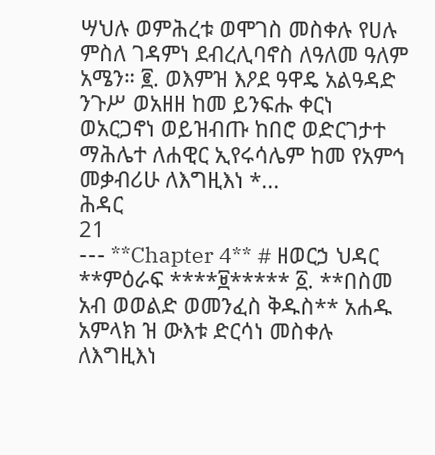ሣህሉ ወምሕረቱ ወሞገስ መስቀሉ የሀሉ ምስለ ገዳምነ ደብረሊባኖስ ለዓለመ ዓለም አሜን። ፪. ወእምዝ እዖደ ዓዋዴ አልዓዳድ ንጉሥ ወአዘዘ ከመ ይንፍሑ ቀርነ ወአርጋኖነ ወይዝብጡ ከበሮ ወድርገታተ ማሕሌተ ለሐዊር ኢየሩሳሌም ከመ የአምኅ መቃብሪሁ ለእግዚእነ *...
ሕዳር
21
--- **Chapter 4** # ዘወርኃ ህዳር **ምዕራፍ ****፱***** ፩. **በስመ አብ ወወልድ ወመንፈስ ቅዱስ** አሐዱ አምላክ ዝ ውእቱ ድርሳነ መስቀሉ ለእግዚእነ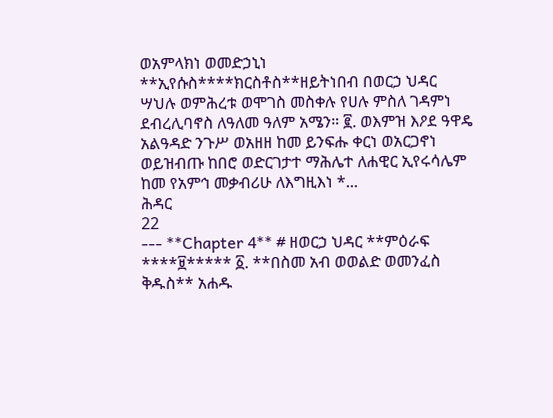ወአምላክነ ወመድኃኒነ **ኢየሱስ****ክርስቶስ**ዘይትነበብ በወርኃ ህዳር ሣህሉ ወምሕረቱ ወሞገስ መስቀሉ የሀሉ ምስለ ገዳምነ ደብረሊባኖስ ለዓለመ ዓለም አሜን። ፪. ወእምዝ እዖደ ዓዋዴ አልዓዳድ ንጉሥ ወአዘዘ ከመ ይንፍሑ ቀርነ ወአርጋኖነ ወይዝብጡ ከበሮ ወድርገታተ ማሕሌተ ለሐዊር ኢየሩሳሌም ከመ የአምኅ መቃብሪሁ ለእግዚእነ *...
ሕዳር
22
--- **Chapter 4** # ዘወርኃ ህዳር **ምዕራፍ ****፱***** ፩. **በስመ አብ ወወልድ ወመንፈስ ቅዱስ** አሐዱ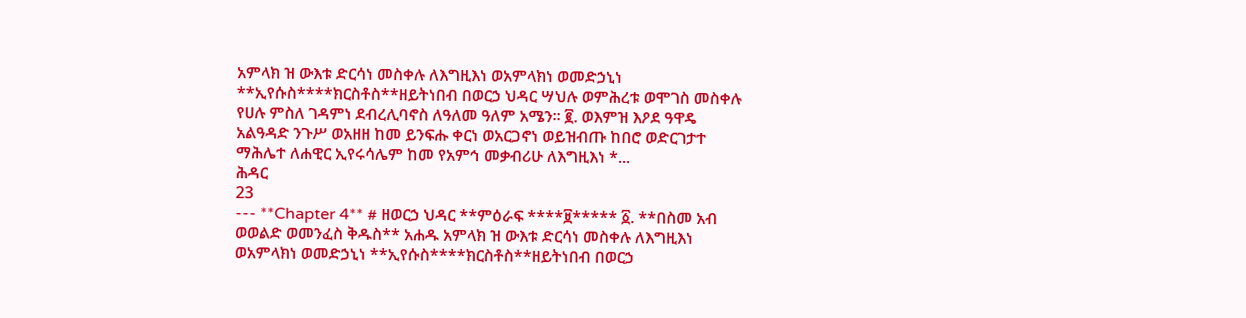አምላክ ዝ ውእቱ ድርሳነ መስቀሉ ለእግዚእነ ወአምላክነ ወመድኃኒነ **ኢየሱስ****ክርስቶስ**ዘይትነበብ በወርኃ ህዳር ሣህሉ ወምሕረቱ ወሞገስ መስቀሉ የሀሉ ምስለ ገዳምነ ደብረሊባኖስ ለዓለመ ዓለም አሜን። ፪. ወእምዝ እዖደ ዓዋዴ አልዓዳድ ንጉሥ ወአዘዘ ከመ ይንፍሑ ቀርነ ወአርጋኖነ ወይዝብጡ ከበሮ ወድርገታተ ማሕሌተ ለሐዊር ኢየሩሳሌም ከመ የአምኅ መቃብሪሁ ለእግዚእነ *...
ሕዳር
23
--- **Chapter 4** # ዘወርኃ ህዳር **ምዕራፍ ****፱***** ፩. **በስመ አብ ወወልድ ወመንፈስ ቅዱስ** አሐዱ አምላክ ዝ ውእቱ ድርሳነ መስቀሉ ለእግዚእነ ወአምላክነ ወመድኃኒነ **ኢየሱስ****ክርስቶስ**ዘይትነበብ በወርኃ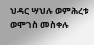ህዳር ሣህሉ ወምሕረቱ ወሞገስ መስቀሉ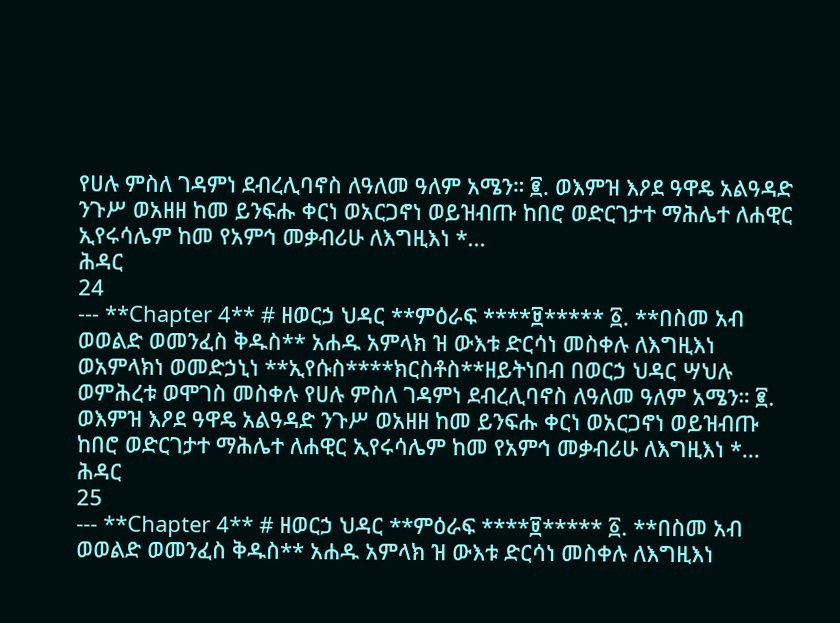የሀሉ ምስለ ገዳምነ ደብረሊባኖስ ለዓለመ ዓለም አሜን። ፪. ወእምዝ እዖደ ዓዋዴ አልዓዳድ ንጉሥ ወአዘዘ ከመ ይንፍሑ ቀርነ ወአርጋኖነ ወይዝብጡ ከበሮ ወድርገታተ ማሕሌተ ለሐዊር ኢየሩሳሌም ከመ የአምኅ መቃብሪሁ ለእግዚእነ *...
ሕዳር
24
--- **Chapter 4** # ዘወርኃ ህዳር **ምዕራፍ ****፱***** ፩. **በስመ አብ ወወልድ ወመንፈስ ቅዱስ** አሐዱ አምላክ ዝ ውእቱ ድርሳነ መስቀሉ ለእግዚእነ ወአምላክነ ወመድኃኒነ **ኢየሱስ****ክርስቶስ**ዘይትነበብ በወርኃ ህዳር ሣህሉ ወምሕረቱ ወሞገስ መስቀሉ የሀሉ ምስለ ገዳምነ ደብረሊባኖስ ለዓለመ ዓለም አሜን። ፪. ወእምዝ እዖደ ዓዋዴ አልዓዳድ ንጉሥ ወአዘዘ ከመ ይንፍሑ ቀርነ ወአርጋኖነ ወይዝብጡ ከበሮ ወድርገታተ ማሕሌተ ለሐዊር ኢየሩሳሌም ከመ የአምኅ መቃብሪሁ ለእግዚእነ *...
ሕዳር
25
--- **Chapter 4** # ዘወርኃ ህዳር **ምዕራፍ ****፱***** ፩. **በስመ አብ ወወልድ ወመንፈስ ቅዱስ** አሐዱ አምላክ ዝ ውእቱ ድርሳነ መስቀሉ ለእግዚእነ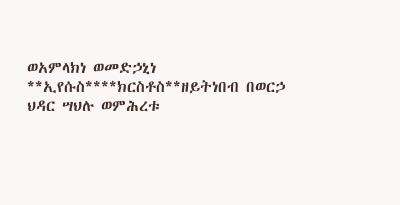ወአምላክነ ወመድኃኒነ **ኢየሱስ****ክርስቶስ**ዘይትነበብ በወርኃ ህዳር ሣህሉ ወምሕረቱ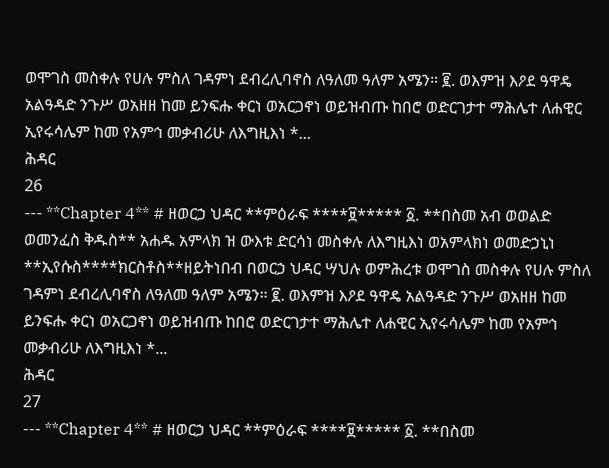ወሞገስ መስቀሉ የሀሉ ምስለ ገዳምነ ደብረሊባኖስ ለዓለመ ዓለም አሜን። ፪. ወእምዝ እዖደ ዓዋዴ አልዓዳድ ንጉሥ ወአዘዘ ከመ ይንፍሑ ቀርነ ወአርጋኖነ ወይዝብጡ ከበሮ ወድርገታተ ማሕሌተ ለሐዊር ኢየሩሳሌም ከመ የአምኅ መቃብሪሁ ለእግዚእነ *...
ሕዳር
26
--- **Chapter 4** # ዘወርኃ ህዳር **ምዕራፍ ****፱***** ፩. **በስመ አብ ወወልድ ወመንፈስ ቅዱስ** አሐዱ አምላክ ዝ ውእቱ ድርሳነ መስቀሉ ለእግዚእነ ወአምላክነ ወመድኃኒነ **ኢየሱስ****ክርስቶስ**ዘይትነበብ በወርኃ ህዳር ሣህሉ ወምሕረቱ ወሞገስ መስቀሉ የሀሉ ምስለ ገዳምነ ደብረሊባኖስ ለዓለመ ዓለም አሜን። ፪. ወእምዝ እዖደ ዓዋዴ አልዓዳድ ንጉሥ ወአዘዘ ከመ ይንፍሑ ቀርነ ወአርጋኖነ ወይዝብጡ ከበሮ ወድርገታተ ማሕሌተ ለሐዊር ኢየሩሳሌም ከመ የአምኅ መቃብሪሁ ለእግዚእነ *...
ሕዳር
27
--- **Chapter 4** # ዘወርኃ ህዳር **ምዕራፍ ****፱***** ፩. **በስመ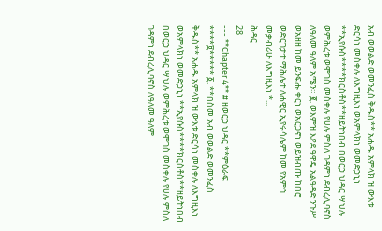አብ ወወልድ ወመንፈስ ቅዱስ** አሐዱ አምላክ ዝ ውእቱ ድርሳነ መስቀሉ ለእግዚእነ ወአምላክነ ወመድኃኒነ **ኢየሱስ****ክርስቶስ**ዘይትነበብ በወርኃ ህዳር ሣህሉ ወምሕረቱ ወሞገስ መስቀሉ የሀሉ ምስለ ገዳምነ ደብረሊባኖስ ለዓለመ ዓለም አሜን። ፪. ወእምዝ እዖደ ዓዋዴ አልዓዳድ ንጉሥ ወአዘዘ ከመ ይንፍሑ ቀርነ ወአርጋኖነ ወይዝብጡ ከበሮ ወድርገታተ ማሕሌተ ለሐዊር ኢየሩሳሌም ከመ የአምኅ መቃብሪሁ ለእግዚእነ *...
ሕዳር
28
--- **Chapter 4** # ዘወርኃ ህዳር **ምዕራፍ ****፱***** ፩. **በስመ አብ ወወልድ ወመንፈስ ቅዱስ** አሐዱ አምላክ ዝ ውእቱ ድርሳነ መስቀሉ ለእግዚእነ ወአምላክነ ወመድኃኒነ **ኢየሱስ****ክርስቶስ**ዘይትነበብ በወርኃ ህዳር ሣህሉ ወምሕረቱ ወሞገስ መስቀሉ የሀሉ ምስለ ገዳምነ ደብረሊባኖስ ለዓለመ ዓለም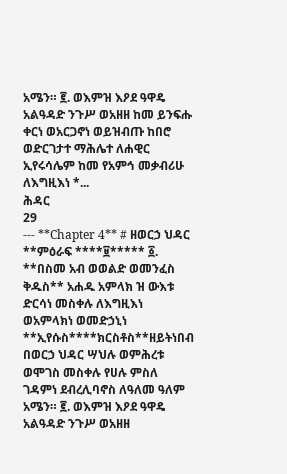አሜን። ፪. ወእምዝ እዖደ ዓዋዴ አልዓዳድ ንጉሥ ወአዘዘ ከመ ይንፍሑ ቀርነ ወአርጋኖነ ወይዝብጡ ከበሮ ወድርገታተ ማሕሌተ ለሐዊር ኢየሩሳሌም ከመ የአምኅ መቃብሪሁ ለእግዚእነ *...
ሕዳር
29
--- **Chapter 4** # ዘወርኃ ህዳር **ምዕራፍ ****፱***** ፩. **በስመ አብ ወወልድ ወመንፈስ ቅዱስ** አሐዱ አምላክ ዝ ውእቱ ድርሳነ መስቀሉ ለእግዚእነ ወአምላክነ ወመድኃኒነ **ኢየሱስ****ክርስቶስ**ዘይትነበብ በወርኃ ህዳር ሣህሉ ወምሕረቱ ወሞገስ መስቀሉ የሀሉ ምስለ ገዳምነ ደብረሊባኖስ ለዓለመ ዓለም አሜን። ፪. ወእምዝ እዖደ ዓዋዴ አልዓዳድ ንጉሥ ወአዘዘ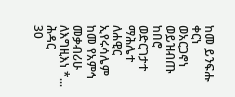ከመ ይንፍሑ ቀርነ ወአርጋኖነ ወይዝብጡ ከበሮ ወድርገታተ ማሕሌተ ለሐዊር ኢየሩሳሌም ከመ የአምኅ መቃብሪሁ ለእግዚእነ *...
ሕዳር
30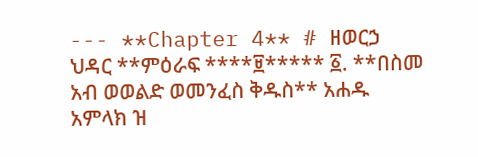--- **Chapter 4** # ዘወርኃ ህዳር **ምዕራፍ ****፱***** ፩. **በስመ አብ ወወልድ ወመንፈስ ቅዱስ** አሐዱ አምላክ ዝ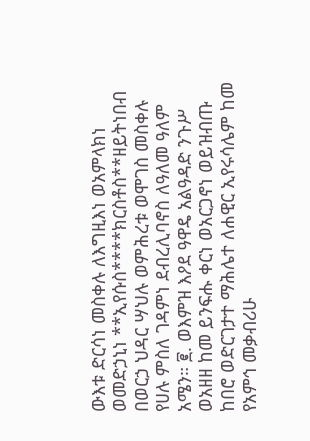ውእቱ ድርሳነ መስቀሉ ለእግዚእነ ወአምላክነ ወመድኃኒነ **ኢየሱስ****ክርስቶስ**ዘይትነበብ በወርኃ ህዳር ሣህሉ ወምሕረቱ ወሞገስ መስቀሉ የሀሉ ምስለ ገዳምነ ደብረሊባኖስ ለዓለመ ዓለም አሜን። ፪. ወእምዝ እዖደ ዓዋዴ አልዓዳድ ንጉሥ ወአዘዘ ከመ ይንፍሑ ቀርነ ወአርጋኖነ ወይዝብጡ ከበሮ ወድርገታተ ማሕሌተ ለሐዊር ኢየሩሳሌም ከመ የአምኅ መቃብሪሁ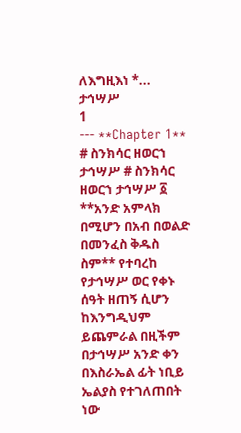ለእግዚእነ *...
ታኅሣሥ
1
--- **Chapter 1** # ስንክሳር ዘወርኀ ታኅሣሥ # ስንክሳር ዘወርኀ ታኅሣሥ ፩ **አንድ አምላክ በሚሆን በአብ በወልድ በመንፈስ ቅዱስ ስም** የተባረከ የታኅሣሥ ወር የቀኑ ሰዓት ዘጠኝ ሲሆን ከእንግዲህም ይጨምራል በዚችም በታኅሣሥ አንድ ቀን በእስራኤል ፊት ነቢይ ኤልያስ የተገለጠበት ነው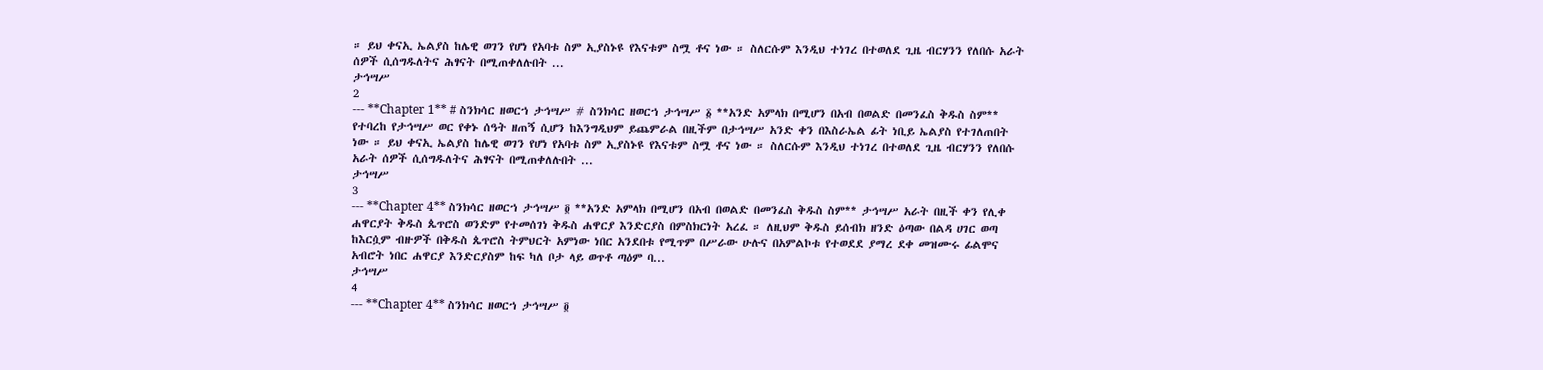። ይህ ቀናኢ ኤልያስ ከሌዊ ወገን የሆነ የአባቱ ስም ኢያስኑዩ የእናቱም ስሟ ቶና ነው ። ስለርሱም እንዲህ ተነገረ በተወለደ ጊዜ ብርሃንን የለበሱ አራት ሰዎች ሲሰግዱለትና ሕፃናት በሚጠቀለሉበት ...
ታኅሣሥ
2
--- **Chapter 1** # ስንክሳር ዘወርኀ ታኅሣሥ # ስንክሳር ዘወርኀ ታኅሣሥ ፩ **አንድ አምላክ በሚሆን በአብ በወልድ በመንፈስ ቅዱስ ስም** የተባረከ የታኅሣሥ ወር የቀኑ ሰዓት ዘጠኝ ሲሆን ከእንግዲህም ይጨምራል በዚችም በታኅሣሥ አንድ ቀን በእስራኤል ፊት ነቢይ ኤልያስ የተገለጠበት ነው ። ይህ ቀናኢ ኤልያስ ከሌዊ ወገን የሆነ የአባቱ ስም ኢያስኑዩ የእናቱም ስሟ ቶና ነው ። ስለርሱም እንዲህ ተነገረ በተወለደ ጊዜ ብርሃንን የለበሱ አራት ሰዎች ሲሰግዱለትና ሕፃናት በሚጠቀለሉበት ...
ታኅሣሥ
3
--- **Chapter 4** ስንክሳር ዘወርኀ ታኅሣሥ ፬ **አንድ አምላክ በሚሆን በአብ በወልድ በመንፈስ ቅዱስ ስም** ታኅሣሥ አራት በዚች ቀን የሊቀ ሐዋርያት ቅዱስ ጴጥሮስ ወንድም የተመሰገነ ቅዱስ ሐዋርያ እንድርያስ በምስክርነት አረፈ ። ለዚህም ቅዱስ ይሰብክ ዘንድ ዕጣው በልዳ ሀገር ወጣ ከእርሷም ብዙዎች በቅዱስ ጴጥሮስ ትምህርት አምነው ነበር አንደበቱ የሚጥም በሥራው ሁሉና በአምልኮቱ የተወደደ ያማረ ደቀ መዝሙሩ ፊልሞና አብሮት ነበር ሐዋርያ እንድርያስም ከፍ ካለ ቦታ ላይ ወጥቶ ጣዕም ባ...
ታኅሣሥ
4
--- **Chapter 4** ስንክሳር ዘወርኀ ታኅሣሥ ፬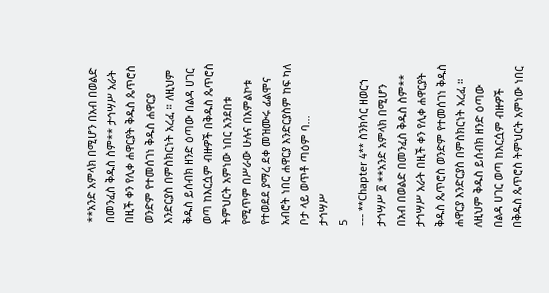**አንድ አምላክ በሚሆን በአብ በወልድ በመንፈስ ቅዱስ ስም** ታኅሣሥ አራት በዚች ቀን የሊቀ ሐዋርያት ቅዱስ ጴጥሮስ ወንድም የተመሰገነ ቅዱስ ሐዋርያ እንድርያስ በምስክርነት አረፈ ። ለዚህም ቅዱስ ይሰብክ ዘንድ ዕጣው በልዳ ሀገር ወጣ ከእርሷም ብዙዎች በቅዱስ ጴጥሮስ ትምህርት አምነው ነበር አንደበቱ የሚጥም በሥራው ሁሉና በአምልኮቱ የተወደደ ያማረ ደቀ መዝሙሩ ፊልሞና አብሮት ነበር ሐዋርያ እንድርያስም ከፍ ካለ ቦታ ላይ ወጥቶ ጣዕም ባ...
ታኅሣሥ
5
--- **Chapter 4** ስንክሳር ዘወርኀ ታኅሣሥ ፬ **አንድ አምላክ በሚሆን በአብ በወልድ በመንፈስ ቅዱስ ስም** ታኅሣሥ አራት በዚች ቀን የሊቀ ሐዋርያት ቅዱስ ጴጥሮስ ወንድም የተመሰገነ ቅዱስ ሐዋርያ እንድርያስ በምስክርነት አረፈ ። ለዚህም ቅዱስ ይሰብክ ዘንድ ዕጣው በልዳ ሀገር ወጣ ከእርሷም ብዙዎች በቅዱስ ጴጥሮስ ትምህርት አምነው ነበር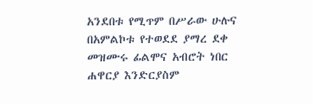አንደበቱ የሚጥም በሥራው ሁሉና በአምልኮቱ የተወደደ ያማረ ደቀ መዝሙሩ ፊልሞና አብሮት ነበር ሐዋርያ እንድርያስም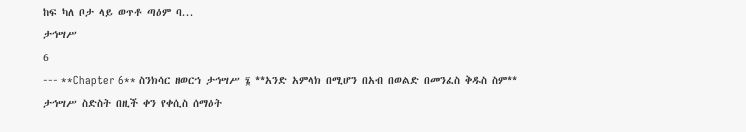ከፍ ካለ ቦታ ላይ ወጥቶ ጣዕም ባ...
ታኅሣሥ
6
--- **Chapter 6** ስንክሳር ዘወርኀ ታኅሣሥ ፮ **አንድ አምላክ በሚሆን በአብ በወልድ በመንፈስ ቅዱስ ስም** ታኅሣሥ ስድስት በዚች ቀን የቀሲስ ሰማዕት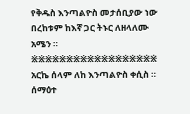የቅዱስ እንጣልዮስ መታሰቢያው ነው በረከቱም ከእኛ ጋር ትኑር ለዘላለሙ አሜን ። ፠፠፠፠፠፠፠፠፠፠፠፠፠፠፠፠፠፠ አርኬ ሰላም ለከ እንጣልዮስ ቀሲስ ። ሰማዕተ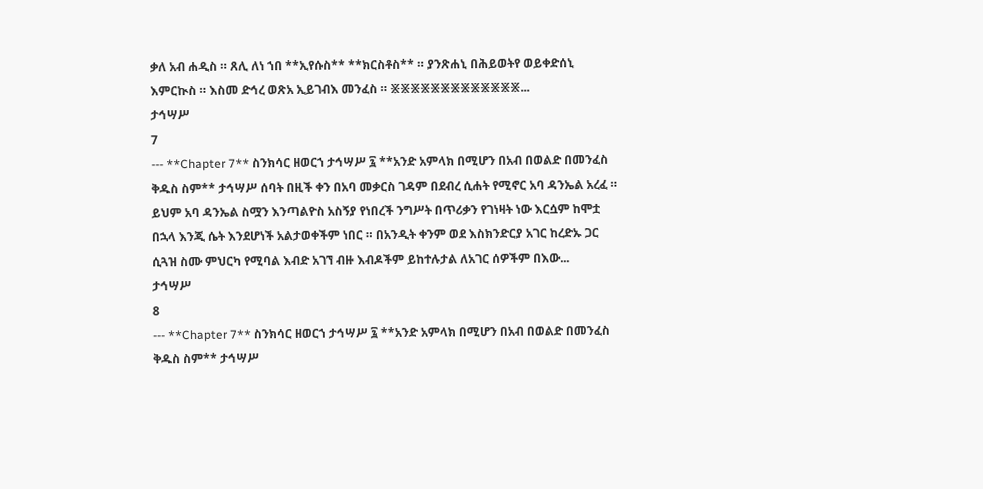ቃለ አብ ሐዲስ ። ጸሊ ለነ ኀበ **ኢየሱስ** **ክርስቶስ** ። ያንጽሐኒ በሕይወትየ ወይቀድሰኒ እምርኲስ ። እስመ ድኅረ ወጽአ ኢይገብእ መንፈስ ። ፠፠፠፠፠፠፠፠፠፠፠፠፠...
ታኅሣሥ
7
--- **Chapter 7** ስንክሳር ዘወርኀ ታኅሣሥ ፯ **አንድ አምላክ በሚሆን በአብ በወልድ በመንፈስ ቅዱስ ስም** ታኅሣሥ ሰባት በዚች ቀን በአባ መቃርስ ገዳም በደብረ ሲሐት የሚኖር አባ ዳንኤል አረፈ ። ይህም አባ ዳንኤል ስሟን እንጣልዮስ አስኝያ የነበረች ንግሥት በጥሪቃን የገነዛት ነው እርሷም ከሞቷ በኋላ እንጂ ሴት እንደሆነች አልታወቀችም ነበር ። በአንዲት ቀንም ወደ እስክንድርያ አገር ከረድኡ ጋር ሲጓዝ ስሙ ምህርካ የሚባል እብድ አገኘ ብዙ እብዶችም ይከተሉታል ለአገር ሰዎችም በእው...
ታኅሣሥ
8
--- **Chapter 7** ስንክሳር ዘወርኀ ታኅሣሥ ፯ **አንድ አምላክ በሚሆን በአብ በወልድ በመንፈስ ቅዱስ ስም** ታኅሣሥ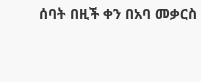ሰባት በዚች ቀን በአባ መቃርስ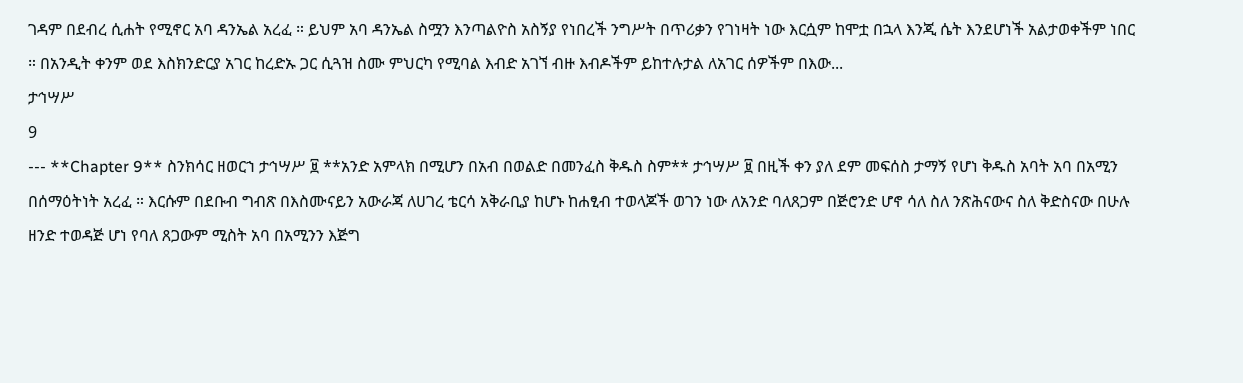ገዳም በደብረ ሲሐት የሚኖር አባ ዳንኤል አረፈ ። ይህም አባ ዳንኤል ስሟን እንጣልዮስ አስኝያ የነበረች ንግሥት በጥሪቃን የገነዛት ነው እርሷም ከሞቷ በኋላ እንጂ ሴት እንደሆነች አልታወቀችም ነበር ። በአንዲት ቀንም ወደ እስክንድርያ አገር ከረድኡ ጋር ሲጓዝ ስሙ ምህርካ የሚባል እብድ አገኘ ብዙ እብዶችም ይከተሉታል ለአገር ሰዎችም በእው...
ታኅሣሥ
9
--- **Chapter 9** ስንክሳር ዘወርኀ ታኅሣሥ ፱ **አንድ አምላክ በሚሆን በአብ በወልድ በመንፈስ ቅዱስ ስም** ታኅሣሥ ፱ በዚች ቀን ያለ ደም መፍሰስ ታማኝ የሆነ ቅዱስ አባት አባ በአሚን በሰማዕትነት አረፈ ። እርሱም በደቡብ ግብጽ በእስሙናይን አውራጃ ለሀገረ ቴርሳ አቅራቢያ ከሆኑ ከሐፂብ ተወላጆች ወገን ነው ለአንድ ባለጸጋም በጅሮንድ ሆኖ ሳለ ስለ ንጽሕናውና ስለ ቅድስናው በሁሉ ዘንድ ተወዳጅ ሆነ የባለ ጸጋውም ሚስት አባ በአሚንን እጅግ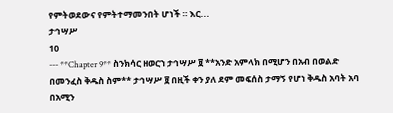የምትወደውና የምትተማመንበት ሆነች ። እር...
ታኅሣሥ
10
--- **Chapter 9** ስንክሳር ዘወርኀ ታኅሣሥ ፱ **አንድ አምላክ በሚሆን በአብ በወልድ በመንፈስ ቅዱስ ስም** ታኅሣሥ ፱ በዚች ቀን ያለ ደም መፍሰስ ታማኝ የሆነ ቅዱስ አባት አባ በአሚን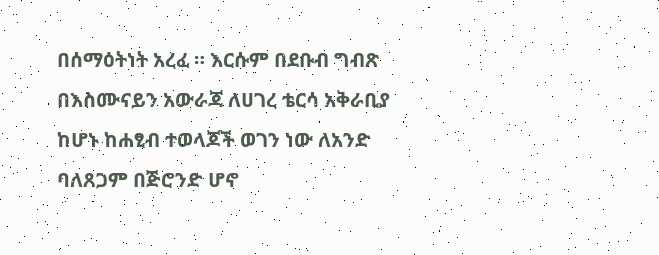በሰማዕትነት አረፈ ። እርሱም በደቡብ ግብጽ በእስሙናይን አውራጃ ለሀገረ ቴርሳ አቅራቢያ ከሆኑ ከሐፂብ ተወላጆች ወገን ነው ለአንድ ባለጸጋም በጅሮንድ ሆኖ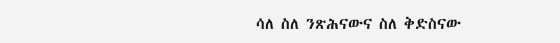ሳለ ስለ ንጽሕናውና ስለ ቅድስናው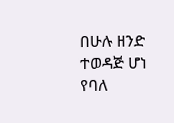በሁሉ ዘንድ ተወዳጅ ሆነ የባለ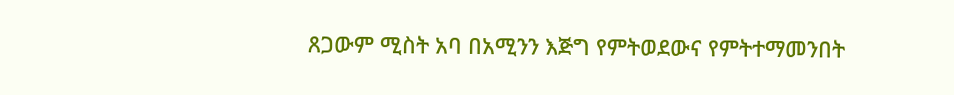ጸጋውም ሚስት አባ በአሚንን እጅግ የምትወደውና የምትተማመንበት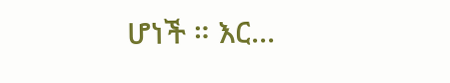ሆነች ። እር...